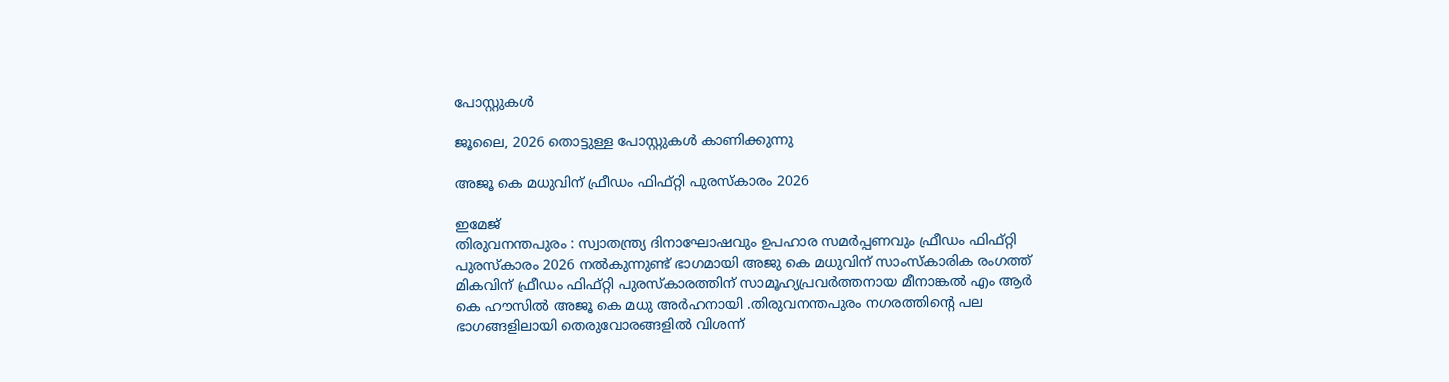പോസ്റ്റുകള്‍

ജൂലൈ, 2026 തൊട്ടുള്ള പോസ്റ്റുകൾ കാണിക്കുന്നു

അജൂ കെ മധുവിന് ഫ്രീഡം ഫിഫ്റ്റി പുരസ്കാരം 2026

ഇമേജ്
തിരുവനന്തപുരം : സ്വാതന്ത്ര്യ ദിനാഘോഷവും ഉപഹാര സമർപ്പണവും ഫ്രീഡം ഫിഫ്റ്റി പുരസ്കാരം 2026 നൽകുന്നുണ്ട് ഭാഗമായി അജു കെ മധുവിന് സാംസ്കാരിക രംഗത്ത് മികവിന് ഫ്രീഡം ഫിഫ്റ്റി പുരസ്കാരത്തിന് സാമൂഹ്യപ്രവർത്തനായ മീനാങ്കൽ എം ആർ കെ ഹൗസിൽ അജൂ കെ മധു അർഹനായി .തിരുവനന്തപുരം നഗരത്തിന്റെ പല ഭാഗങ്ങളിലായി തെരുവോരങ്ങളിൽ വിശന്ന്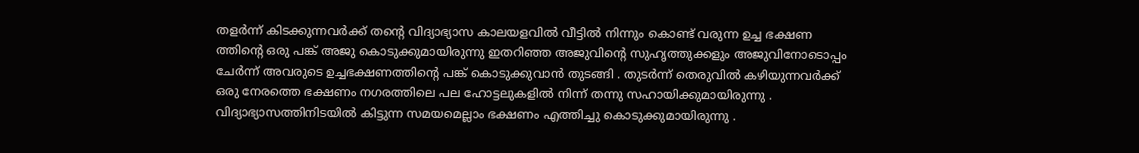തളർന്ന് കിടക്കുന്നവർക്ക് തന്റെ വിദ്യാഭ്യാസ കാലയളവിൽ വീട്ടിൽ നിന്നും കൊണ്ട് വരുന്ന ഉച്ച ഭക്ഷണ ത്തിന്റെ ഒരു പങ്ക് അജു കൊടുക്കുമായിരുന്നു ഇതറിഞ്ഞ അജുവിന്റെ സുഹൃത്തുക്കളും അജുവിനോടൊപ്പം ചേർന്ന് അവരുടെ ഉച്ചഭക്ഷണത്തിന്റെ പങ്ക് കൊടുക്കുവാൻ തുടങ്ങി . തുടർന്ന് തെരുവിൽ കഴിയുന്നവർക്ക് ഒരു നേരത്തെ ഭക്ഷണം നഗരത്തിലെ പല ഹോട്ടലുകളിൽ നിന്ന് തന്നു സഹായിക്കുമായിരുന്നു . വിദ്യാഭ്യാസത്തിനിടയിൽ കിട്ടുന്ന സമയമെല്ലാം ഭക്ഷണം എത്തിച്ചു കൊടുക്കുമായിരുന്നു .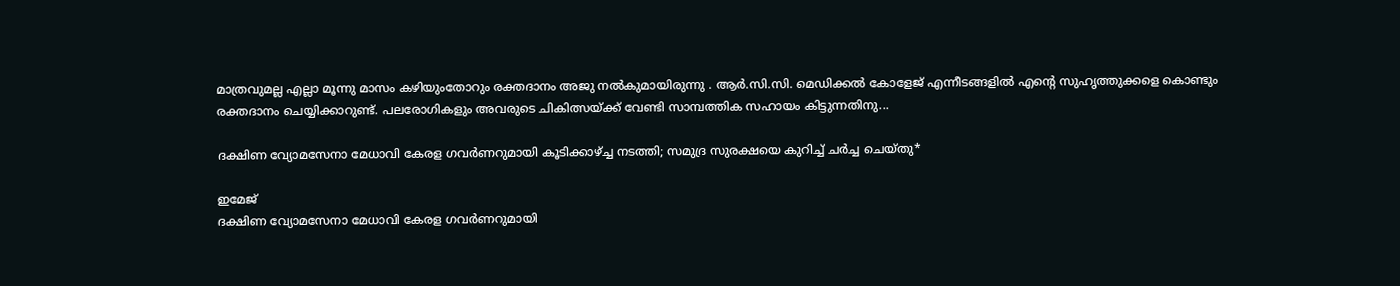മാത്രവുമല്ല എല്ലാ മൂന്നു മാസം കഴിയുംതോറും രക്തദാനം അജു നൽകുമായിരുന്നു . ആർ.സി.സി. മെഡിക്കൽ കോളേജ് എന്നീടങ്ങളിൽ എന്റെ സുഹൃത്തുക്കളെ കൊണ്ടും രക്തദാനം ചെയ്യിക്കാറുണ്ട്. പലരോഗികളും അവരുടെ ചികിത്സയ്ക്ക് വേണ്ടി സാമ്പത്തിക സഹായം കിട്ടുന്നതിനു...

ദക്ഷിണ വ്യോമസേനാ മേധാവി കേരള ഗവർണറുമായി കൂടിക്കാഴ്ച്ച നടത്തി; സമുദ്ര സുരക്ഷയെ കുറിച്ച് ചർച്ച ചെയ്തു*

ഇമേജ്
ദക്ഷിണ വ്യോമസേനാ മേധാവി കേരള ഗവർണറുമായി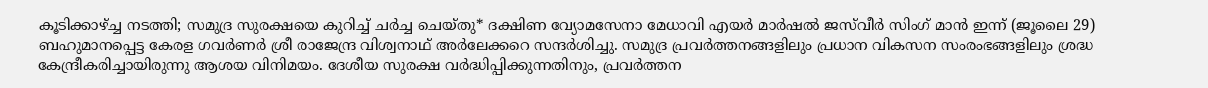കൂടിക്കാഴ്ച്ച നടത്തി; സമുദ്ര സുരക്ഷയെ കുറിച്ച് ചർച്ച ചെയ്തു* ദക്ഷിണ വ്യോമസേനാ മേധാവി എയർ മാർഷൽ ജസ്‌വീർ സിംഗ് മാൻ ഇന്ന് (ജൂലൈ 29) ബഹുമാനപ്പെട്ട കേരള ഗവർണർ ശ്രീ രാജേന്ദ്ര വിശ്വനാഥ് അർലേക്കറെ സന്ദർശിച്ചു. സമുദ്ര പ്രവർത്തനങ്ങളിലും പ്രധാന വികസന സംരംഭങ്ങളിലും ശ്രദ്ധ കേന്ദ്രീകരിച്ചായിരുന്നു ആശയ വിനിമയം. ദേശീയ സുരക്ഷ വർദ്ധിപ്പിക്കുന്നതിനും, പ്രവർത്തന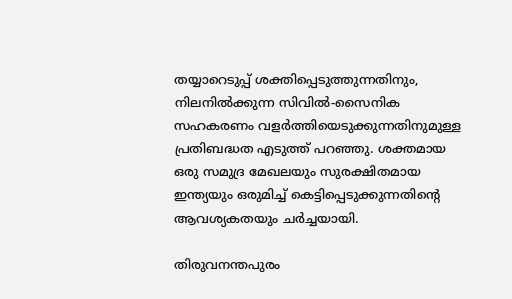തയ്യാറെടുപ്പ് ശക്തിപ്പെടുത്തുന്നതിനും, നിലനിൽക്കുന്ന സിവിൽ-സൈനിക സഹകരണം വളർത്തിയെടുക്കുന്നതിനുമുള്ള പ്രതിബദ്ധത എടുത്ത് പറഞ്ഞു. ശക്തമായ ഒരു സമുദ്ര മേഖലയും സുരക്ഷിതമായ ഇന്ത്യയും ഒരുമിച്ച് കെട്ടിപ്പെടുക്കുന്നതിൻ്റെ ആവശ്യകതയും ചർച്ചയായി.

തിരുവനന്തപുരം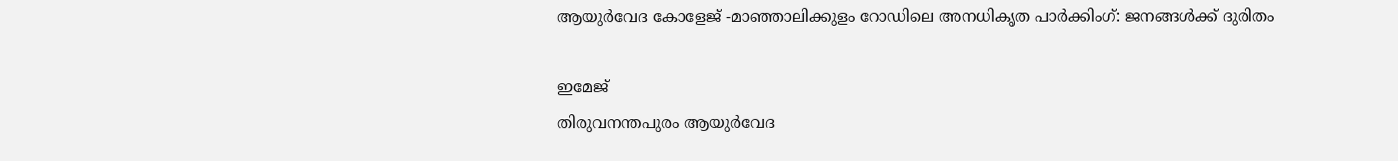ആയുർവേദ കോളേജ് -മാഞ്ഞാലിക്കുളം റോഡിലെ അനധികൃത പാർക്കിംഗ്: ജനങ്ങൾക്ക് ദുരിതം

ഇമേജ്
തിരുവനന്തപുരം ആയുർവേദ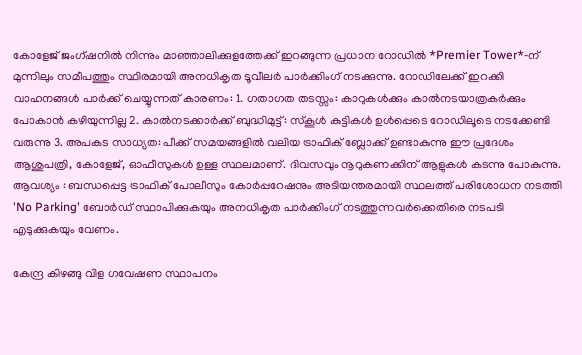കോളേജ് ജംഗ്ഷനിൽ നിന്നും മാഞ്ഞാലിക്കുളത്തേക്ക് ഇറങ്ങുന്ന പ്രധാന റോഡിൽ *Premier Tower*-ന് മുന്നിലും സമീപത്തും സ്ഥിരമായി അനധികൃത ടൂവീലർ പാർക്കിംഗ് നടക്കുന്നു. റോഡിലേക്ക് ഇറക്കി വാഹനങ്ങൾ പാർക്ക് ചെയ്യുന്നത് കാരണം: 1. ഗതാഗത തടസ്സം: കാറുകൾക്കും കാൽനടയാത്രകർക്കും പോകാൻ കഴിയുന്നില്ല 2. കാൽനടക്കാർക്ക് ബുദ്ധിമുട്ട്: സ്കൂൾ കുട്ടികൾ ഉൾപ്പെടെ റോഡിലൂടെ നടക്കേണ്ടി വരുന്നു 3. അപകട സാധ്യത: പീക്ക് സമയങ്ങളിൽ വലിയ ട്രാഫിക് ബ്ലോക്ക് ഉണ്ടാകുന്നു ഈ പ്രദേശം ആശുപത്രി, കോളേജ്, ഓഫീസുകൾ ഉള്ള സ്ഥലമാണ്. ദിവസവും നൂറുകണക്കിന് ആളുകൾ കടന്നു പോകുന്നു. ആവശ്യം : ബന്ധപ്പെട്ട ട്രാഫിക് പോലീസും കോർപ്പറേഷനും അടിയന്തരമായി സ്ഥലത്ത് പരിശോധന നടത്തി 'No Parking' ബോർഡ് സ്ഥാപിക്കുകയും അനധികൃത പാർക്കിംഗ് നടത്തുന്നവർക്കെതിരെ നടപടി എടുക്കുകയും വേണം.

കേന്ദ്ര കിഴങ്ങു വിള ഗവേഷണ സ്ഥാപനം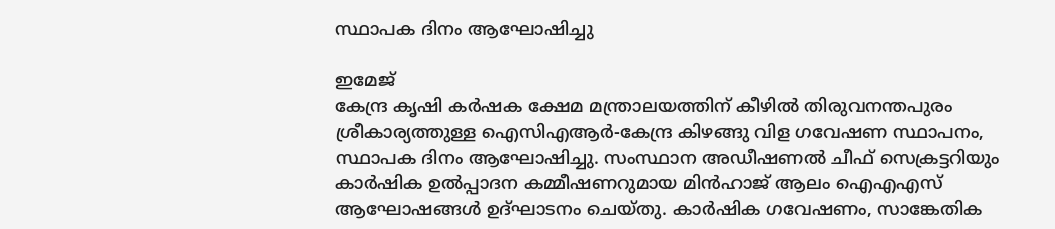സ്ഥാപക ദിനം ആഘോഷിച്ചു

ഇമേജ്
കേന്ദ്ര കൃഷി കർഷക ക്ഷേമ മന്ത്രാലയത്തിന് കീഴിൽ തിരുവനന്തപുരം ശ്രീകാര്യത്തുള്ള ഐസിഎആർ-കേന്ദ്ര കിഴങ്ങു വിള ഗവേഷണ സ്ഥാപനം, സ്ഥാപക ദിനം ആഘോഷിച്ചു. സംസ്ഥാന അഡീഷണൽ ചീഫ് സെക്രട്ടറിയും കാർഷിക ഉൽപ്പാദന കമ്മീഷണറുമായ മിൻഹാജ് ആലം ഐഎഎസ് ആഘോഷങ്ങൾ ഉദ്ഘാടനം ചെയ്തു. കാർഷിക ഗവേഷണം, സാങ്കേതിക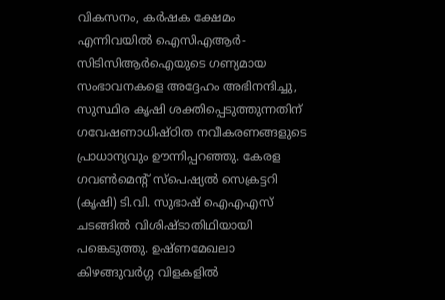വികസനം, കർഷക ക്ഷേമം എന്നിവയിൽ ഐസിഎആർ-സിടിസിആർഐയുടെ ഗണ്യമായ സംഭാവനകളെ അദ്ദേഹം അഭിനന്ദിച്ചു, സുസ്ഥിര കൃഷി ശക്തിപ്പെടുത്തുന്നതിന് ഗവേഷണാധിഷ്ഠിത നവീകരണങ്ങളുടെ പ്രാധാന്യവും ഊന്നിപ്പറഞ്ഞു. കേരള ഗവൺമെൻ്റ് സ്പെഷ്യൽ സെക്രട്ടറി (കൃഷി) ടി.വി. സുഭാഷ് ഐഎഎസ് ചടങ്ങിൽ വിശിഷ്ടാതിഥിയായി പങ്കെടുത്തു. ഉഷ്ണമേഖലാ കിഴങ്ങുവർഗ്ഗ വിളകളിൽ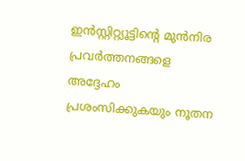ഇൻസ്റ്റിറ്റ്യൂട്ടിന്റെ മുൻനിര പ്രവർത്തനങ്ങളെ അദ്ദേഹം പ്രശംസിക്കുകയും നൂതന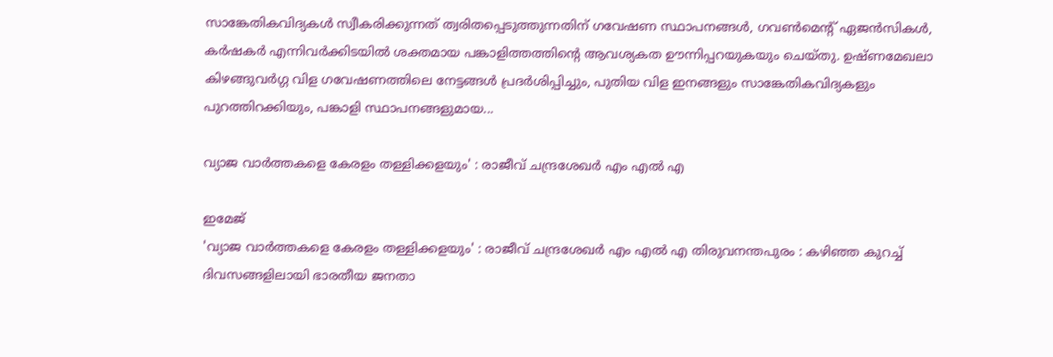സാങ്കേതികവിദ്യകൾ സ്വീകരിക്കുന്നത് ത്വരിതപ്പെടുത്തുന്നതിന് ഗവേഷണ സ്ഥാപനങ്ങൾ, ഗവൺമെൻ്റ് ഏജൻസികൾ, കർഷകർ എന്നിവർക്കിടയിൽ ശക്തമായ പങ്കാളിത്തത്തിന്റെ ആവശ്യകത ഊന്നിപ്പറയുകയും ചെയ്തു. ഉഷ്ണമേഖലാ കിഴങ്ങുവർഗ്ഗ വിള ഗവേഷണത്തിലെ നേട്ടങ്ങൾ പ്രദർശിപ്പിച്ചും, പുതിയ വിള ഇനങ്ങളും സാങ്കേതികവിദ്യകളും പുറത്തിറക്കിയും, പങ്കാളി സ്ഥാപനങ്ങളുമായ...

വ്യാജ വാർത്തകളെ കേരളം തള്ളിക്കളയും' : രാജീവ് ചന്ദ്രശേഖർ എം എൽ എ

ഇമേജ്
'വ്യാജ വാർത്തകളെ കേരളം തള്ളിക്കളയും' : രാജീവ് ചന്ദ്രശേഖർ എം എൽ എ തിരുവനന്തപുരം : കഴിഞ്ഞ കുറച്ച് ദിവസങ്ങളിലായി ഭാരതീയ ജനതാ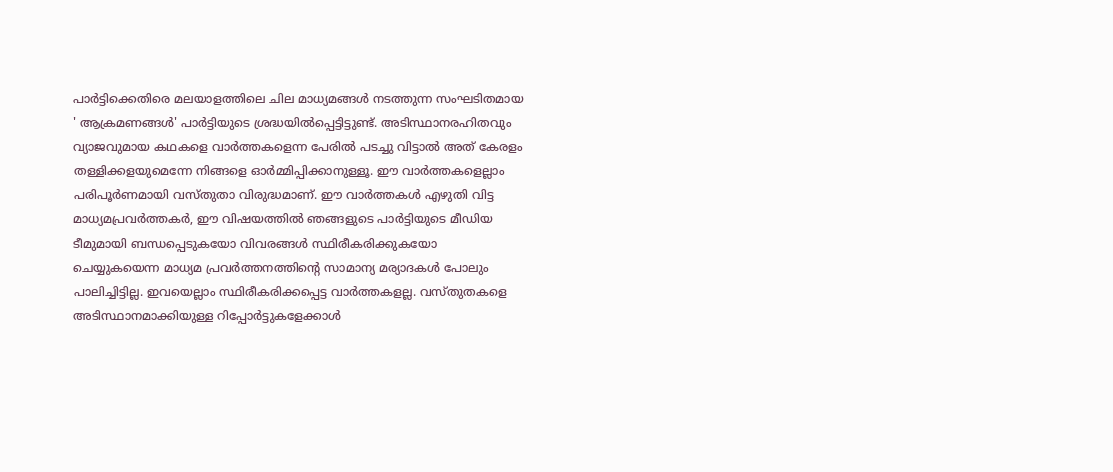പാർട്ടിക്കെതിരെ മലയാളത്തിലെ ചില മാധ്യമങ്ങൾ നടത്തുന്ന സംഘടിതമായ ' ആക്രമണങ്ങൾ' പാർട്ടിയുടെ ശ്രദ്ധയിൽപ്പെട്ടിട്ടുണ്ട്. അടിസ്ഥാനരഹിതവും വ്യാജവുമായ കഥകളെ വാർത്തകളെന്ന പേരിൽ പടച്ചു വിട്ടാൽ അത് കേരളം തള്ളിക്കളയുമെന്നേ നിങ്ങളെ ഓർമ്മിപ്പിക്കാനുള്ളൂ. ഈ വാർത്തകളെല്ലാം പരിപൂർണമായി വസ്തുതാ വിരുദ്ധമാണ്. ഈ വാർത്തകൾ എഴുതി വിട്ട മാധ്യമപ്രവർത്തകർ, ഈ വിഷയത്തിൽ ഞങ്ങളുടെ പാർട്ടിയുടെ മീഡിയ ടീമുമായി ബന്ധപ്പെടുകയോ വിവരങ്ങൾ സ്ഥിരീകരിക്കുകയോ ചെയ്യുകയെന്ന മാധ്യമ പ്രവർത്തനത്തിൻ്റെ സാമാന്യ മര്യാദകൾ പോലും പാലിച്ചിട്ടില്ല. ഇവയെല്ലാം സ്ഥിരീകരിക്കപ്പെട്ട വാർത്തകളല്ല. വസ്തുതകളെ അടിസ്ഥാനമാക്കിയുള്ള റിപ്പോർട്ടുകളേക്കാൾ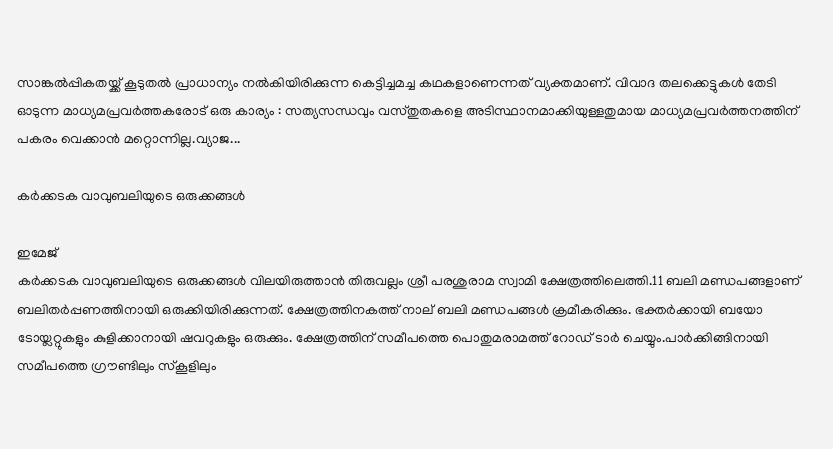സാങ്കൽപ്പികതയ്ക്ക് കൂടുതൽ പ്രാധാന്യം നൽകിയിരിക്കുന്ന കെട്ടിച്ചമച്ച കഥകളാണെന്നത് വ്യക്തമാണ്. വിവാദ തലക്കെട്ടുകൾ തേടി ഓടുന്ന മാധ്യമപ്രവർത്തകരോട് ഒരു കാര്യം : സത്യസന്ധവും വസ്തുതകളെ അടിസ്ഥാനമാക്കിയുള്ളതുമായ മാധ്യമപ്രവർത്തനത്തിന് പകരം വെക്കാൻ മറ്റൊന്നില്ല.വ്യാജ...

കർക്കടക വാവുബലിയുടെ ഒരുക്കങ്ങൾ

ഇമേജ്
കർക്കടക വാവുബലിയുടെ ഒരുക്കങ്ങൾ വിലയിരുത്താൻ തിരുവല്ലം ശ്രീ പരശുരാമ സ്വാമി ക്ഷേത്രത്തിലെത്തി.11 ബലി മണ്ഡപങ്ങളാണ് ബലിതർപ്പണത്തിനായി ഒരുക്കിയിരിക്കുന്നത്. ക്ഷേത്രത്തിനകത്ത് നാല് ബലി മണ്ഡപങ്ങൾ ക്രമീകരിക്കും. ഭക്തർക്കായി ബയോ ടോയ്ലറ്റുകളും കുളിക്കാനായി ഷവറുകളും ഒരുക്കും. ക്ഷേത്രത്തിന് സമീപത്തെ പൊതുമരാമത്ത് റോഡ് ടാർ ചെയ്യും.പാർക്കിങ്ങിനായി സമീപത്തെ ഗ്രൗണ്ടിലും സ്കൂളിലും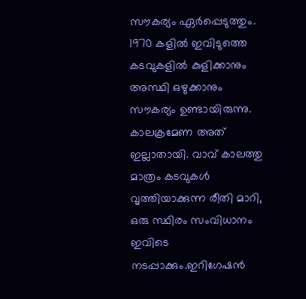സൗകര്യം ഏർപ്പെടുത്തും. 1970 കളിൽ ഇവിടുത്തെ കടവുകളിൽ കുളിക്കാനും അസ്ഥി ഒഴുക്കാനും സൗകര്യം ഉണ്ടായിരുന്നു. കാലക്രമേണ അത് ഇല്ലാതായി. വാവ് കാലത്തു മാത്രം കടവുകൾ വൃത്തിയാക്കുന്ന രീതി മാറി, ഒരു സ്ഥിരം സംവിധാനം ഇവിടെ നടപ്പാക്കും.ഇറിഗേഷൻ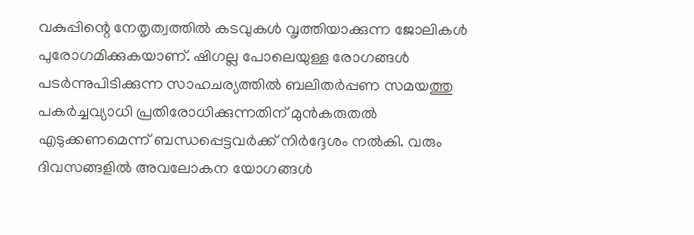വകുപ്പിന്റെ നേതൃത്വത്തിൽ കടവുകൾ വൃത്തിയാക്കുന്ന ജോലികൾ പുരോഗമിക്കുകയാണ്. ഷിഗല്ല പോലെയുള്ള രോഗങ്ങൾ പടർന്നുപിടിക്കുന്ന സാഹചര്യത്തിൽ ബലിതർപ്പണ സമയത്തു പകർച്ചവ്യാധി പ്രതിരോധിക്കുന്നതിന് മുൻകരുതൽ എടുക്കണമെന്ന് ബന്ധപ്പെട്ടവർക്ക് നിർദ്ദേശം നൽകി. വരും ദിവസങ്ങളിൽ അവലോകന യോഗങ്ങൾ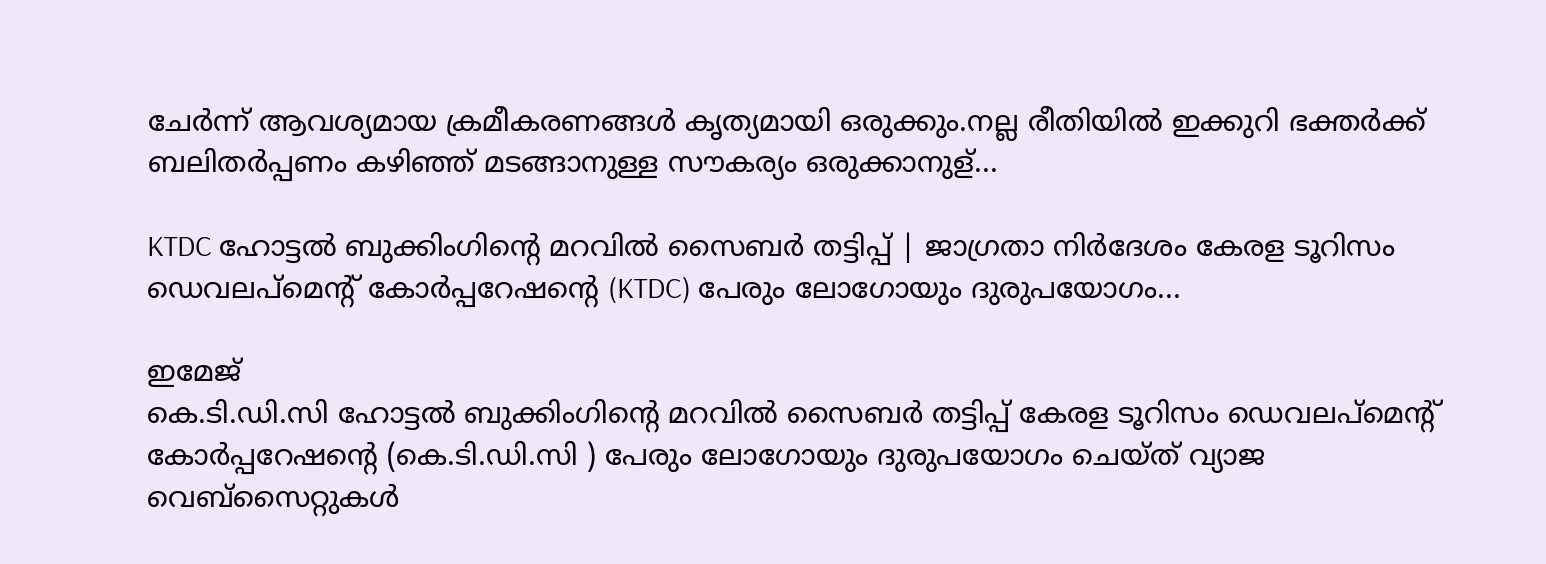ചേർന്ന് ആവശ്യമായ ക്രമീകരണങ്ങൾ കൃത്യമായി ഒരുക്കും.നല്ല രീതിയിൽ ഇക്കുറി ഭക്തർക്ക് ബലിതർപ്പണം കഴിഞ്ഞ് മടങ്ങാനുള്ള സൗകര്യം ഒരുക്കാനുള്...

KTDC ഹോട്ടൽ ബുക്കിംഗിന്റെ മറവിൽ സൈബർ തട്ടിപ്പ് | ജാഗ്രതാ നിർദേശം കേരള ടൂറിസം ഡെവലപ്‌മെൻ്റ് കോർപ്പറേഷന്റെ (KTDC) പേരും ലോഗോയും ദുരുപയോഗം...

ഇമേജ്
കെ.ടി.ഡി.സി ഹോട്ടൽ ബുക്കിംഗിന്റെ മറവിൽ സൈബർ തട്ടിപ്പ് കേരള ടൂറിസം ഡെവലപ്‌മെൻ്റ് കോർപ്പറേഷന്റെ (കെ.ടി.ഡി.സി ) പേരും ലോഗോയും ദുരുപയോഗം ചെയ്ത് വ്യാജ വെബ്‌സൈറ്റുകൾ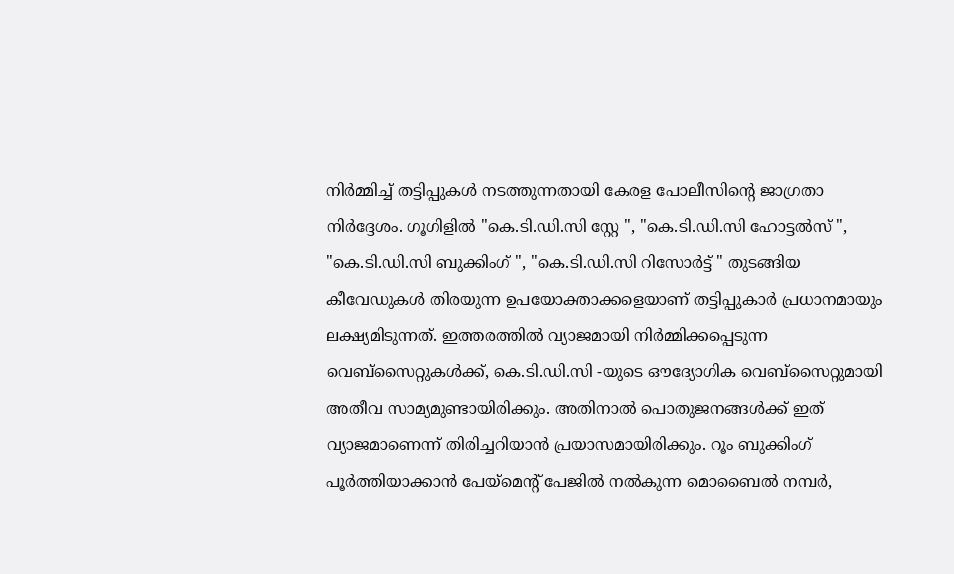നിർമ്മിച്ച് തട്ടിപ്പുകൾ നടത്തുന്നതായി കേരള പോലീസിൻ്റെ ജാഗ്രതാ നിർദ്ദേശം. ഗൂഗിളിൽ "കെ.ടി.ഡി.സി സ്റ്റേ ", "കെ.ടി.ഡി.സി ഹോട്ടൽസ് ", "കെ.ടി.ഡി.സി ബുക്കിംഗ് ", "കെ.ടി.ഡി.സി റിസോർട്ട് " തുടങ്ങിയ കീവേഡുകൾ തിരയുന്ന ഉപയോക്താക്കളെയാണ് തട്ടിപ്പുകാർ പ്രധാനമായും ലക്ഷ്യമിടുന്നത്. ഇത്തരത്തിൽ വ്യാജമായി നിർമ്മിക്കപ്പെടുന്ന വെബ്സൈറ്റുകൾക്ക്, കെ.ടി.ഡി.സി -യുടെ ഔദ്യോഗിക വെബ്‌സൈറ്റുമായി അതീവ സാമ്യമുണ്ടായിരിക്കും. അതിനാൽ പൊതുജനങ്ങൾക്ക് ഇത് വ്യാജമാണെന്ന് തിരിച്ചറിയാൻ പ്രയാസമായിരിക്കും. റൂം ബുക്കിംഗ് പൂർത്തിയാക്കാൻ പേയ്‌മെന്റ് പേജിൽ നൽകുന്ന മൊബൈൽ നമ്പർ,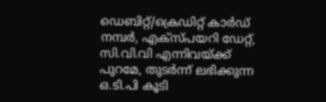ഡെബിറ്റ്/ക്രെഡിറ്റ് കാർഡ് നമ്പർ, എക്‌സ്പയറി ഡേറ്റ്, സി.വി.വി എന്നിവയ്ക്ക് പുറമേ, തുടർന്ന് ലഭിക്കുന്ന ഒ.ടി.പി കൂടി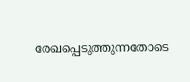രേഖപ്പെടുത്തുന്നതോടെ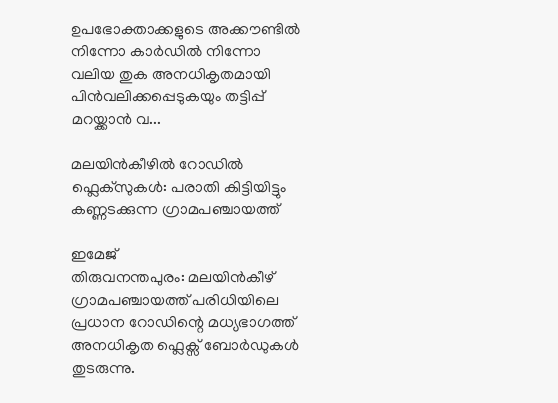ഉപഭോക്താക്കളുടെ അക്കൗണ്ടിൽ നിന്നോ കാർഡിൽ നിന്നോ വലിയ തുക അനധികൃതമായി പിൻവലിക്കപ്പെടുകയും തട്ടിപ്പ് മറയ്ക്കാൻ വ...

മലയിൻകീഴിൽ റോഡിൽ ഫ്ലെക്സുകൾ: പരാതി കിട്ടിയിട്ടും കണ്ണടക്കുന്ന ഗ്രാമപഞ്ചായത്ത്

ഇമേജ്
തിരുവനന്തപുരം: മലയിൻകീഴ് ഗ്രാമപഞ്ചായത്ത് പരിധിയിലെ പ്രധാന റോഡിന്റെ മധ്യഭാഗത്ത് അനധികൃത ഫ്ലെക്സ് ബോർഡുകൾ തുടരുന്നു.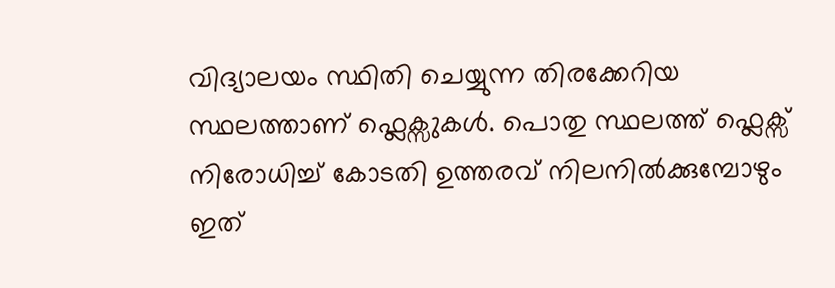വിദ്യാലയം സ്ഥിതി ചെയ്യുന്ന തിരക്കേറിയ സ്ഥലത്താണ് ഫ്ലെക്സുകൾ. പൊതു സ്ഥലത്ത് ഫ്ലെക്സ‌് നിരോധിച്ച് കോടതി ഉത്തരവ് നിലനിൽക്കുമ്പോഴും ഇത്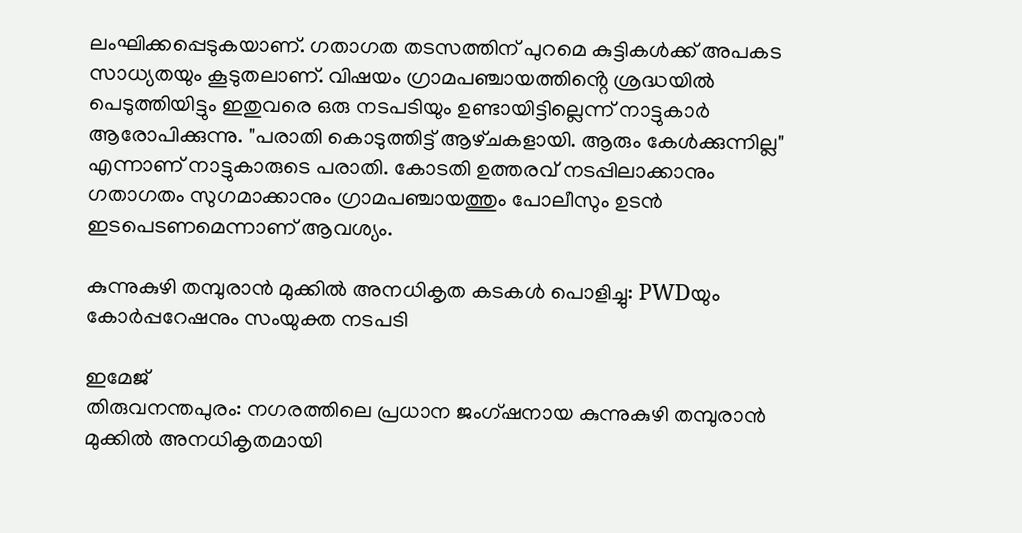ലംഘിക്കപ്പെടുകയാണ്. ഗതാഗത തടസത്തിന് പുറമെ കുട്ടികൾക്ക് അപകട സാധ്യതയും കൂടുതലാണ്. വിഷയം ഗ്രാമപഞ്ചായത്തിൻ്റെ ശ്രദ്ധയിൽ പെടുത്തിയിട്ടും ഇതുവരെ ഒരു നടപടിയും ഉണ്ടായിട്ടില്ലെന്ന് നാട്ടുകാർ ആരോപിക്കുന്നു. "പരാതി കൊടുത്തിട്ട് ആഴ്‌ചകളായി. ആരും കേൾക്കുന്നില്ല" എന്നാണ് നാട്ടുകാരുടെ പരാതി. കോടതി ഉത്തരവ് നടപ്പിലാക്കാനും ഗതാഗതം സുഗമാക്കാനും ഗ്രാമപഞ്ചായത്തും പോലീസും ഉടൻ ഇടപെടണമെന്നാണ് ആവശ്യം.

കുന്നുകുഴി തമ്പുരാൻ മുക്കിൽ അനധികൃത കടകൾ പൊളിച്ചു: PWDയും കോർപ്പറേഷനും സംയുക്ത നടപടി

ഇമേജ്
തിരുവനന്തപുരം: നഗരത്തിലെ പ്രധാന ജംഗ്ഷനായ കുന്നുകുഴി തമ്പുരാൻ മുക്കിൽ അനധികൃതമായി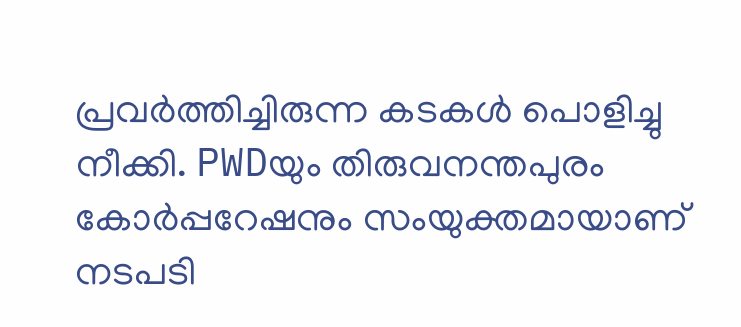പ്രവർത്തിച്ചിരുന്ന കടകൾ പൊളിച്ചു നീക്കി. PWDയും തിരുവനന്തപുരം കോർപ്പറേഷനും സംയുക്തമായാണ് നടപടി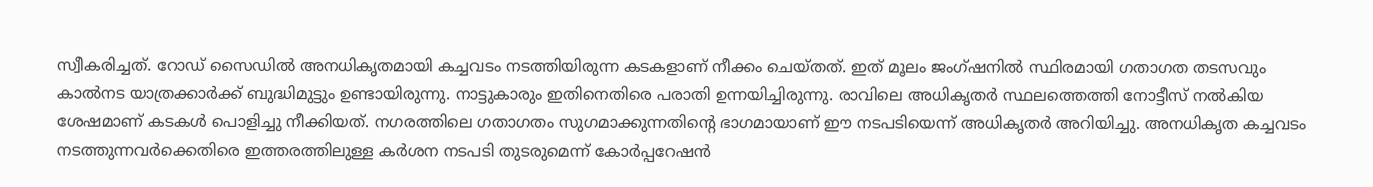സ്വീകരിച്ചത്. റോഡ് സൈഡിൽ അനധികൃതമായി കച്ചവടം നടത്തിയിരുന്ന കടകളാണ് നീക്കം ചെയ്തത്. ഇത് മൂലം ജംഗ്ഷനിൽ സ്ഥിരമായി ഗതാഗത തടസവും കാൽനട യാത്രക്കാർക്ക് ബുദ്ധിമുട്ടും ഉണ്ടായിരുന്നു. നാട്ടുകാരും ഇതിനെതിരെ പരാതി ഉന്നയിച്ചിരുന്നു. രാവിലെ അധികൃതർ സ്ഥലത്തെത്തി നോട്ടീസ് നൽകിയ ശേഷമാണ് കടകൾ പൊളിച്ചു നീക്കിയത്. നഗരത്തിലെ ഗതാഗതം സുഗമാക്കുന്നതിൻ്റെ ഭാഗമായാണ് ഈ നടപടിയെന്ന് അധികൃതർ അറിയിച്ചു. അനധികൃത കച്ചവടം നടത്തുന്നവർക്കെതിരെ ഇത്തരത്തിലുള്ള കർശന നടപടി തുടരുമെന്ന് കോർപ്പറേഷൻ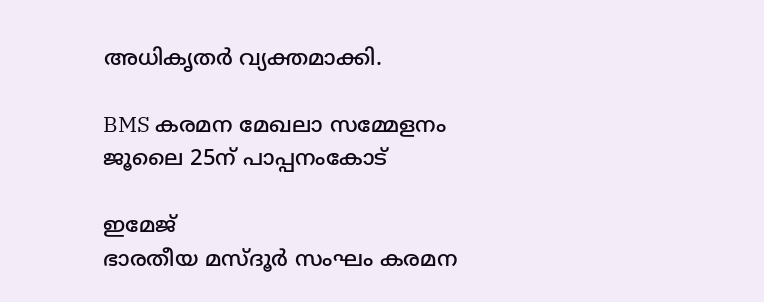അധികൃതർ വ്യക്തമാക്കി.

BMS കരമന മേഖലാ സമ്മേളനം ജൂലൈ 25ന് പാപ്പനംകോട്

ഇമേജ്
ഭാരതീയ മസ്‌ദൂർ സംഘം കരമന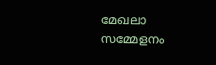മേഖലാ സമ്മേളനം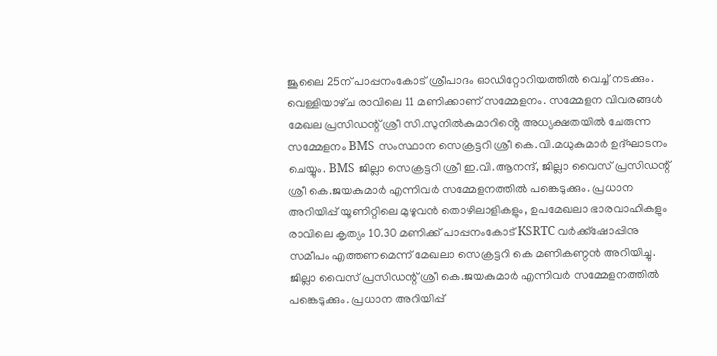ജൂലൈ 25ന് പാപ്പനംകോട് ശ്രീപാദം ഓഡിറ്റോറിയത്തിൽ വെച്ച് നടക്കും. വെള്ളിയാഴ്‌ച രാവിലെ 11 മണിക്കാണ് സമ്മേളനം. സമ്മേളന വിവരങ്ങൾ മേഖല പ്രസിഡന്റ് ശ്രീ സി.സുനിൽകുമാറിൻ്റെ അധ്യക്ഷതയിൽ ചേരുന്ന സമ്മേളനം BMS സംസ്ഥാന സെക്രട്ടറി ശ്രീ കെ.വി.മധുകുമാർ ഉദ്ഘാടനം ചെയ്യും. BMS ജില്ലാ സെക്രട്ടറി ശ്രീ ഇ.വി.ആനന്ദ്, ജില്ലാ വൈസ് പ്രസിഡന്റ് ശ്രീ കെ.ജയകുമാർ എന്നിവർ സമ്മേളനത്തിൽ പങ്കെടുക്കും. പ്രധാന അറിയിപ്പ് യൂണിറ്റിലെ മുഴുവൻ തൊഴിലാളികളും, ഉപമേഖലാ ഭാരവാഹികളും രാവിലെ കൃത്യം 10.30 മണിക്ക് പാപ്പനംകോട് KSRTC വർക്ക്ഷോപ്പിനു സമീപം എത്തണമെന്ന് മേഖലാ സെക്രട്ടറി കെ മണികണ്ഠൻ അറിയിച്ചു. ജില്ലാ വൈസ് പ്രസിഡന്റ് ശ്രീ കെ.ജയകുമാർ എന്നിവർ സമ്മേളനത്തിൽ പങ്കെടുക്കും. പ്രധാന അറിയിപ്പ്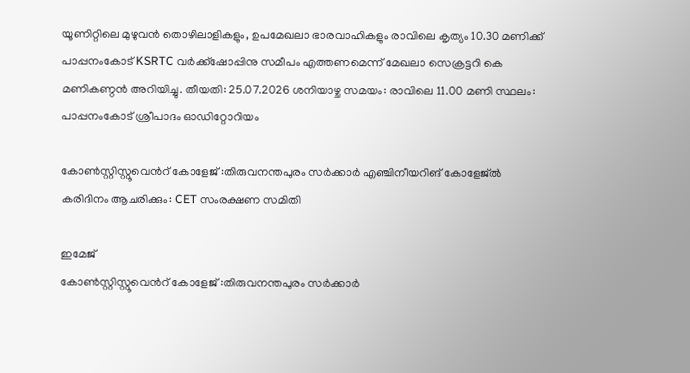യൂണിറ്റിലെ മുഴുവൻ തൊഴിലാളികളും, ഉപമേഖലാ ഭാരവാഹികളും രാവിലെ കൃത്യം 10.30 മണിക്ക് പാപ്പനംകോട് KSRTC വർക്ക്ഷോപ്പിനു സമീപം എത്തണമെന്ന് മേഖലാ സെക്രട്ടറി കെ മണികണ്ഠൻ അറിയിച്ചു. തീയതി: 25.07.2026 ശനിയാഴ്ച സമയം: രാവിലെ 11.00 മണി സ്ഥലം: പാപ്പനംകോട് ശ്രീപാദം ഓഡിറ്റോറിയം

കോൺസ്റ്റിസ്റ്റൂവെൻറ് കോളേജ് :തിരുവനന്തപുരം സര്‍ക്കാര്‍ എഞ്ചിനീയറിങ് കോളേജ്ല്‍ കരിദിനം ആചരിക്കും: CET സംരക്ഷണ സമിതി

ഇമേജ്
കോൺസ്റ്റിസ്റ്റൂവെൻറ് കോളേജ് :തിരുവനന്തപുരം സര്‍ക്കാര്‍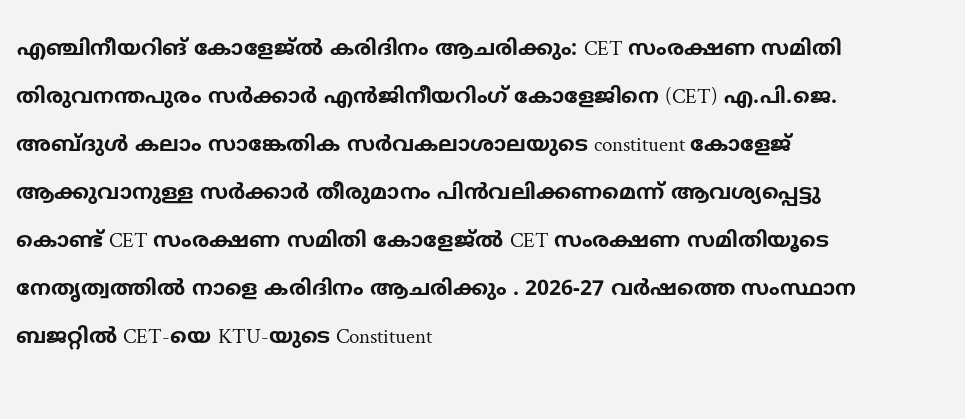എഞ്ചിനീയറിങ് കോളേജ്ല്‍ കരിദിനം ആചരിക്കും: CET സംരക്ഷണ സമിതി തിരുവനന്തപുരം സർക്കാർ എൻജിനീയറിംഗ് കോളേജിനെ (CET) എ.പി.ജെ. അബ്ദുൾ കലാം സാങ്കേതിക സർവകലാശാലയുടെ constituent കോളേജ് ആക്കുവാനുള്ള സർക്കാർ തീരുമാനം പിൻവലിക്കണമെന്ന് ആവശ്യപ്പെട്ടു കൊണ്ട്‌ CET സംരക്ഷണ സമിതി കോളേജ്ല്‍ CET സംരക്ഷണ സമിതിയൂടെ നേതൃത്വത്തില്‍ നാളെ കരിദിനം ആചരിക്കും . 2026-27 വര്‍ഷത്തെ സംസ്ഥാന ബജറ്റിൽ CET-യെ KTU-യുടെ Constituent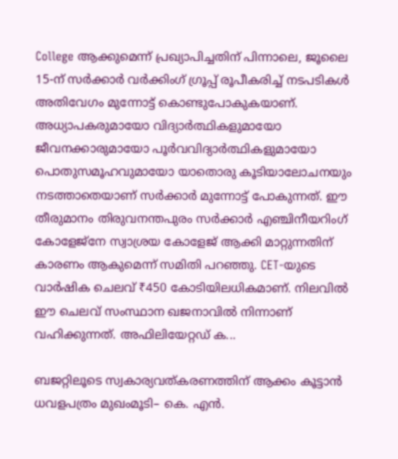College ആക്കുമെന്ന് പ്രഖ്യാപിച്ചതിന് പിന്നാലെ, ജൂലൈ 15-ന് സർക്കാർ വർക്കിംഗ് ഗ്രൂപ്പ് രൂപീകരിച്ച് നടപടികൾ അതിവേഗം മുന്നോട്ട് കൊണ്ടുപോകുകയാണ്. അധ്യാപകരുമായോ വിദ്യാർത്ഥികളുമായോ ജീവനക്കാരുമായോ പൂർവവിദ്യാർത്ഥികളുമായോ പൊതുസമൂഹവുമായോ യാതൊരു കൂടിയാലോചനയും നടത്താതെയാണ് സർക്കാർ മുന്നോട്ട് പോകുന്നത്. ഈ തീരുമാനം തിരുവനന്തപുരം സര്‍ക്കാര്‍ എഞ്ചിനീയറിംഗ് കോളേജ്നേ സ്വാശ്രയ കോളേജ് ആക്കി മാറ്റുന്നതിന് കാരണം ആകുമെന്ന് സമിതി പറഞ്ഞു. CET-യുടെ വാർഷിക ചെലവ് ₹450 കോടിയിലധികമാണ്. നിലവിൽ ഈ ചെലവ് സംസ്ഥാന ഖജനാവിൽ നിന്നാണ് വഹിക്കുന്നത്. അഫിലിയേറ്റഡ് ക...

ബജറ്റിലൂടെ സ്വകാര്യവത്കരണത്തിന് ആക്കം കൂട്ടാൻ ധവളപത്രം മുഖംമൂടി– കെ. എൻ.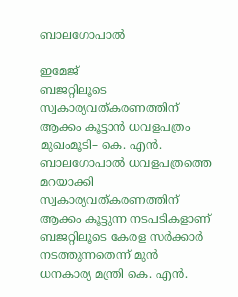ബാലഗോപാൽ

ഇമേജ്
ബജറ്റിലൂടെ സ്വകാര്യവത്കരണത്തിന് ആക്കം കൂട്ടാൻ ധവളപത്രം മുഖംമൂടി– കെ. എൻ. ബാലഗോപാൽ ധവളപത്രത്തെ മറയാക്കി സ്വകാര്യവത്കരണത്തിന് ആക്കം കൂട്ടുന്ന നടപടികളാണ് ബജറ്റിലൂടെ കേരള സർക്കാർ നടത്തുന്നതെന്ന് മുൻ ധനകാര്യ മന്ത്രി കെ. എൻ.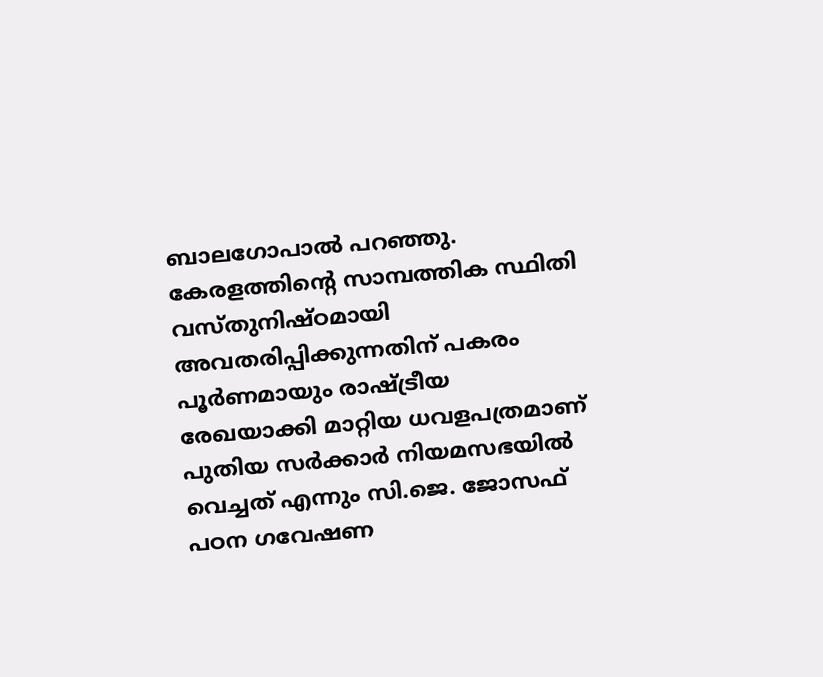ബാലഗോപാൽ പറഞ്ഞു. കേരളത്തിന്റെ സാമ്പത്തിക സ്ഥിതി വസ്തുനിഷ്ഠമായി അവതരിപ്പിക്കുന്നതിന് പകരം പൂർണമായും രാഷ്ട്രീയ രേഖയാക്കി മാറ്റിയ ധവളപത്രമാണ് പുതിയ സർക്കാർ നിയമസഭയിൽ വെച്ചത് എന്നും സി.ജെ. ജോസഫ് പഠന ഗവേഷണ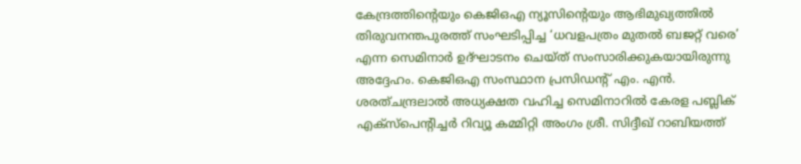കേന്ദ്രത്തിന്റെയും കെജിഒഎ ന്യൂസിന്റെയും ആഭിമുഖ്യത്തിൽ തിരുവനന്തപുരത്ത് സംഘടിപ്പിച്ച ‘ധവളപത്രം മുതൽ ബജറ്റ് വരെ’ എന്ന സെമിനാർ ഉദ്ഘാടനം ചെയ്ത് സംസാരിക്കുകയായിരുന്നു അദ്ദേഹം. കെജിഒഎ സംസ്ഥാന പ്രസിഡന്റ് എം. എൻ. ശരത്ചന്ദ്രലാൽ അധ്യക്ഷത വഹിച്ച സെമിനാറിൽ കേരള പബ്ലിക് എക്സ്പെന്റിച്ചർ റിവ്യൂ കമ്മിറ്റി അംഗം ശ്രീ. സിദ്ദീഖ് റാബിയത്ത്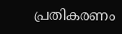പ്രതികരണം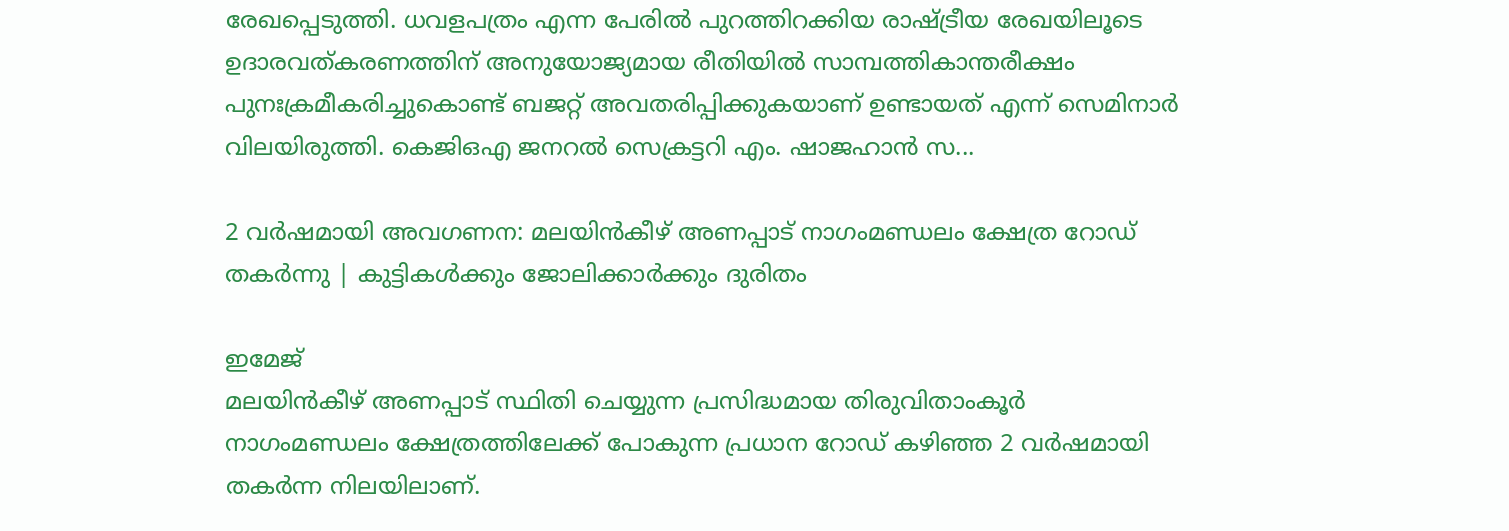രേഖപ്പെടുത്തി. ധവളപത്രം എന്ന പേരിൽ പുറത്തിറക്കിയ രാഷ്ട്രീയ രേഖയിലൂടെ ഉദാരവത്കരണത്തിന് അനുയോജ്യമായ രീതിയിൽ സാമ്പത്തികാന്തരീക്ഷം പുനഃക്രമീകരിച്ചുകൊണ്ട് ബജറ്റ് അവതരിപ്പിക്കുകയാണ് ഉണ്ടായത് എന്ന് സെമിനാർ വിലയിരുത്തി. കെജിഒഎ ജനറൽ സെക്രട്ടറി എം. ഷാജഹാൻ സ...

2 വർഷമായി അവഗണന: മലയിൻകീഴ് അണപ്പാട് നാഗംമണ്ഡലം ക്ഷേത്ര റോഡ് തകർന്നു | കുട്ടികൾക്കും ജോലിക്കാർക്കും ദുരിതം

ഇമേജ്
മലയിൻകീഴ് അണപ്പാട് സ്ഥിതി ചെയ്യുന്ന പ്രസിദ്ധമായ തിരുവിതാംകൂർ നാഗംമണ്ഡലം ക്ഷേത്രത്തിലേക്ക് പോകുന്ന പ്രധാന റോഡ് കഴിഞ്ഞ 2 വർഷമായി തകർന്ന നിലയിലാണ്.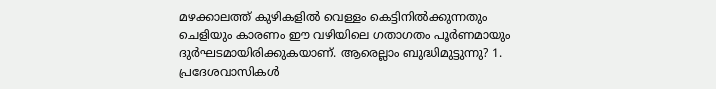മഴക്കാലത്ത് കുഴികളിൽ വെള്ളം കെട്ടിനിൽക്കുന്നതും ചെളിയും കാരണം ഈ വഴിയിലെ ഗതാഗതം പൂർണമായും ദുർഘടമായിരിക്കുകയാണ്. ആരെല്ലാം ബുദ്ധിമുട്ടുന്നു? 1. പ്രദേശവാസികൾ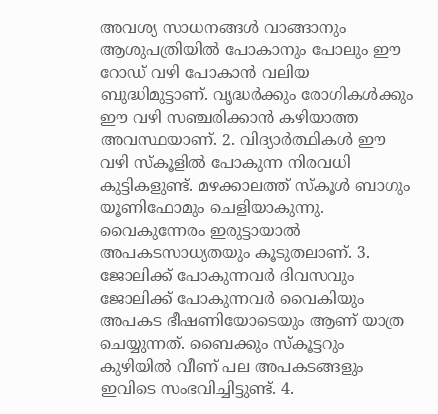അവശ്യ സാധനങ്ങൾ വാങ്ങാനും ആശുപത്രിയിൽ പോകാനും പോലും ഈ റോഡ് വഴി പോകാൻ വലിയ ബുദ്ധിമുട്ടാണ്. വൃദ്ധർക്കും രോഗികൾക്കും ഈ വഴി സഞ്ചരിക്കാൻ കഴിയാത്ത അവസ്ഥയാണ്. 2. വിദ്യാർത്ഥികൾ ഈ വഴി സ്കൂളിൽ പോകുന്ന നിരവധി കുട്ടികളുണ്ട്. മഴക്കാലത്ത് സ്‌കൂൾ ബാഗും യൂണിഫോമും ചെളിയാകുന്നു. വൈകുന്നേരം ഇരുട്ടായാൽ അപകടസാധ്യതയും കൂടുതലാണ്. 3. ജോലിക്ക് പോകുന്നവർ ദിവസവും ജോലിക്ക് പോകുന്നവർ വൈകിയും അപകട ഭീഷണിയോടെയും ആണ് യാത്ര ചെയ്യുന്നത്. ബൈക്കും സ്കൂട്ടറും കുഴിയിൽ വീണ് പല അപകടങ്ങളും ഇവിടെ സംഭവിച്ചിട്ടുണ്ട്. 4.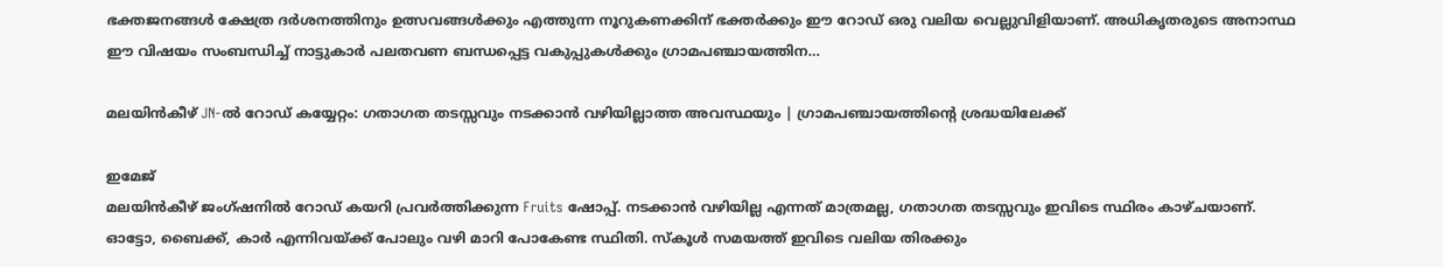ഭക്തജനങ്ങൾ ക്ഷേത്ര ദർശനത്തിനും ഉത്സവങ്ങൾക്കും എത്തുന്ന നൂറുകണക്കിന് ഭക്തർക്കും ഈ റോഡ് ഒരു വലിയ വെല്ലുവിളിയാണ്. അധികൃതരുടെ അനാസ്ഥ ഈ വിഷയം സംബന്ധിച്ച് നാട്ടുകാർ പലതവണ ബന്ധപ്പെട്ട വകുപ്പുകൾക്കും ഗ്രാമപഞ്ചായത്തിന...

മലയിൻകീഴ് JN-ൽ റോഡ് കയ്യേറ്റം: ഗതാഗത തടസ്സവും നടക്കാൻ വഴിയില്ലാത്ത അവസ്ഥയും | ഗ്രാമപഞ്ചായത്തിന്റെ ശ്രദ്ധയിലേക്ക്

ഇമേജ്
മലയിൻകീഴ് ജംഗ്ഷനിൽ റോഡ് കയറി പ്രവർത്തിക്കുന്ന Fruits ഷോപ്പ്. നടക്കാൻ വഴിയില്ല എന്നത് മാത്രമല്ല, ഗതാഗത തടസ്സവും ഇവിടെ സ്ഥിരം കാഴ്ചയാണ്. ഓട്ടോ, ബൈക്ക്, കാർ എന്നിവയ്ക്ക് പോലും വഴി മാറി പോകേണ്ട സ്ഥിതി. സ്‌കൂൾ സമയത്ത് ഇവിടെ വലിയ തിരക്കും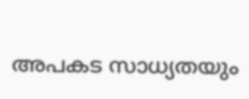അപകട സാധ്യതയും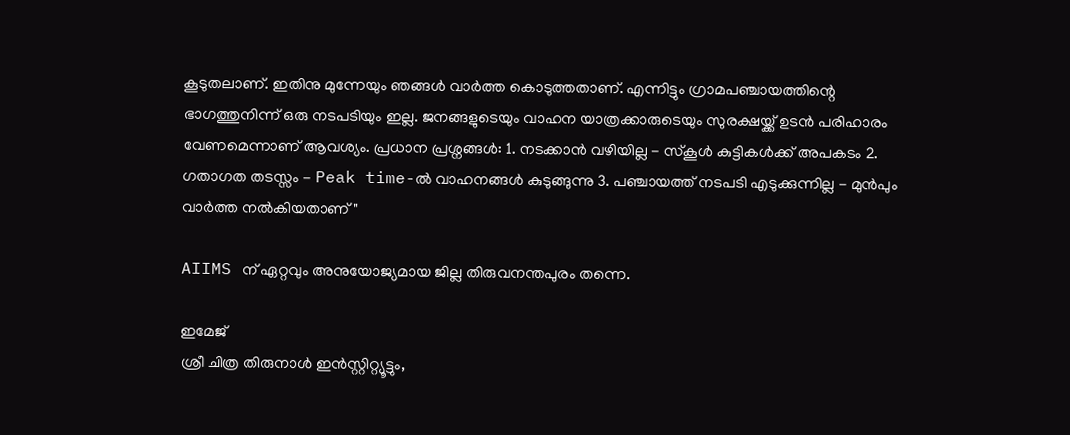കൂടുതലാണ്. ഇതിനു മുന്നേയും ഞങ്ങൾ വാർത്ത കൊടുത്തതാണ്. എന്നിട്ടും ഗ്രാമപഞ്ചായത്തിന്റെ ഭാഗത്തുനിന്ന് ഒരു നടപടിയും ഇല്ല. ജനങ്ങളുടെയും വാഹന യാത്രക്കാരുടെയും സുരക്ഷയ്ക്ക് ഉടൻ പരിഹാരം വേണമെന്നാണ് ആവശ്യം. പ്രധാന പ്രശ്നങ്ങൾ: 1. നടക്കാൻ വഴിയില്ല - സ്കൂൾ കുട്ടികൾക്ക് അപകടം 2. ഗതാഗത തടസ്സം - Peak time-ൽ വാഹനങ്ങൾ കുടുങ്ങുന്നു 3. പഞ്ചായത്ത് നടപടി എടുക്കുന്നില്ല - മുൻപും വാർത്ത നൽകിയതാണ് "

AIIMS ന് ഏറ്റവും അനുയോജ്യമായ ജില്ല തിരുവനന്തപുരം തന്നെ.

ഇമേജ്
ശ്രീ ചിത്ര തിരുനാൾ ഇൻസ്റ്റിറ്റ്യൂട്ടും,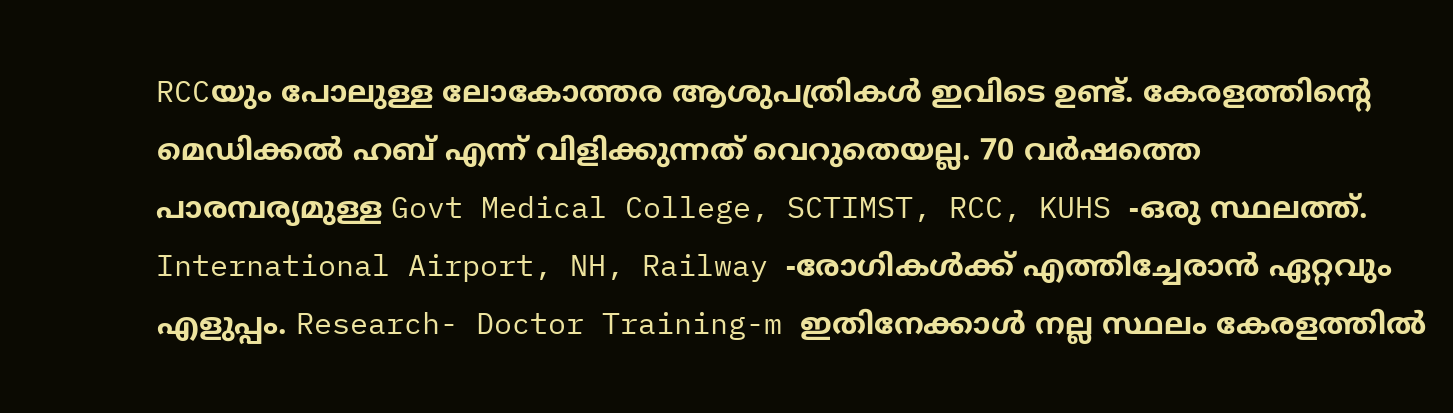RCCയും പോലുള്ള ലോകോത്തര ആശുപത്രികൾ ഇവിടെ ഉണ്ട്. കേരളത്തിന്റെ മെഡിക്കൽ ഹബ് എന്ന് വിളിക്കുന്നത് വെറുതെയല്ല. 70 വർഷത്തെ പാരമ്പര്യമുള്ള Govt Medical College, SCTIMST, RCC, KUHS -ഒരു സ്ഥലത്ത്. International Airport, NH, Railway -രോഗികൾക്ക് എത്തിച്ചേരാൻ ഏറ്റവും എളുപ്പം. Research- Doctor Training-m ഇതിനേക്കാൾ നല്ല സ്ഥലം കേരളത്തിൽ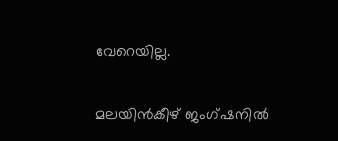വേറെയില്ല.

മലയിൻകീഴ് ജംഗ്ഷനിൽ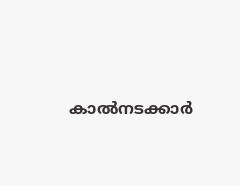കാൽനടക്കാർ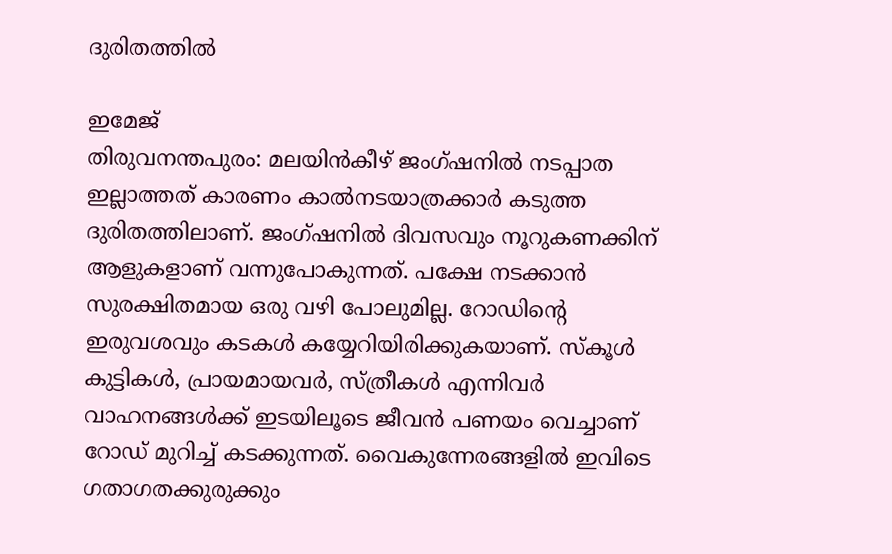ദുരിതത്തിൽ

ഇമേജ്
തിരുവനന്തപുരം: മലയിൻകീഴ് ജംഗ്ഷനിൽ നടപ്പാത ഇല്ലാത്തത് കാരണം കാൽനടയാത്രക്കാർ കടുത്ത ദുരിതത്തിലാണ്. ജംഗ്ഷനിൽ ദിവസവും നൂറുകണക്കിന് ആളുകളാണ് വന്നുപോകുന്നത്. പക്ഷേ നടക്കാൻ സുരക്ഷിതമായ ഒരു വഴി പോലുമില്ല. റോഡിൻ്റെ ഇരുവശവും കടകൾ കയ്യേറിയിരിക്കുകയാണ്. സ്കൂൾ കുട്ടികൾ, പ്രായമായവർ, സ്ത്രീകൾ എന്നിവർ വാഹനങ്ങൾക്ക് ഇടയിലൂടെ ജീവൻ പണയം വെച്ചാണ് റോഡ് മുറിച്ച് കടക്കുന്നത്. വൈകുന്നേരങ്ങളിൽ ഇവിടെ ഗതാഗതക്കുരുക്കും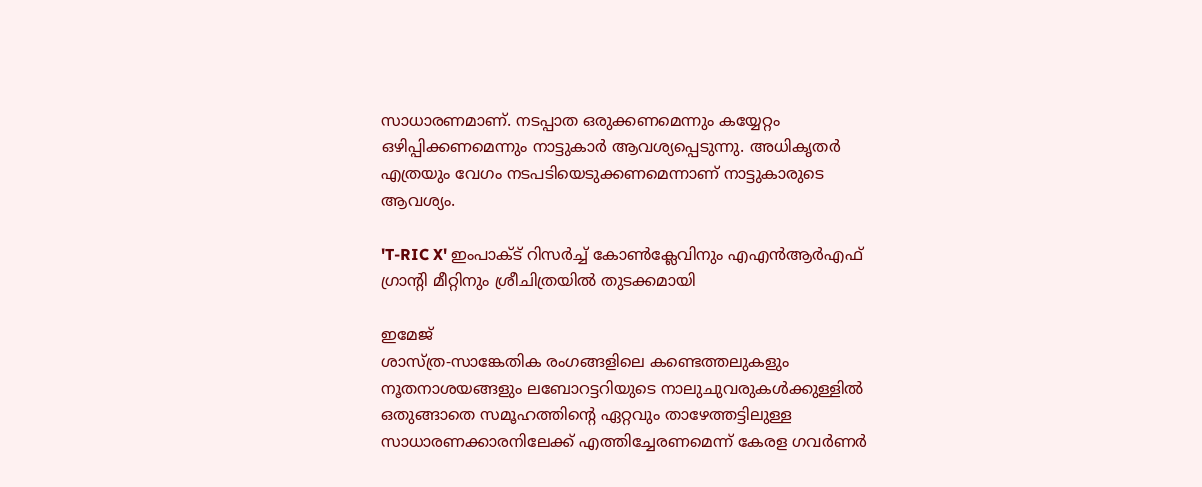സാധാരണമാണ്. നടപ്പാത ഒരുക്കണമെന്നും കയ്യേറ്റം ഒഴിപ്പിക്കണമെന്നും നാട്ടുകാർ ആവശ്യപ്പെടുന്നു. അധികൃതർ എത്രയും വേഗം നടപടിയെടുക്കണമെന്നാണ് നാട്ടുകാരുടെ ആവശ്യം.

'T-RIC X' ഇംപാക്ട് റിസർച്ച് കോൺക്ലേവിനും എഎൻആർഎഫ് ഗ്രാന്റി മീറ്റിനും ശ്രീചിത്രയിൽ തുടക്കമായി

ഇമേജ്
ശാസ്ത്ര-സാങ്കേതിക രംഗങ്ങളിലെ കണ്ടെത്തലുകളും നൂതനാശയങ്ങളും ലബോറട്ടറിയുടെ നാലുചുവരുകൾക്കുള്ളിൽ ഒതുങ്ങാതെ സമൂഹത്തിന്റെ ഏറ്റവും താഴേത്തട്ടിലുള്ള സാധാരണക്കാരനിലേക്ക് എത്തിച്ചേരണമെന്ന് കേരള ഗവർണർ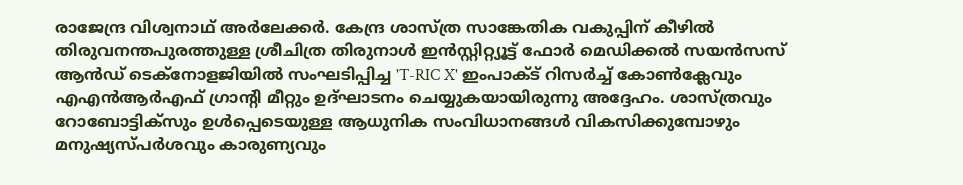രാജേന്ദ്ര വിശ്വനാഥ് അർലേക്കർ. കേന്ദ്ര ശാസ്ത്ര സാങ്കേതിക വകുപ്പിന് കീഴിൽ തിരുവനന്തപുരത്തുള്ള ശ്രീചിത്ര തിരുനാൾ ഇൻസ്റ്റിറ്റ്യൂട്ട് ഫോർ മെഡിക്കൽ സയൻസസ് ആൻഡ് ടെക്നോളജിയിൽ സംഘടിപ്പിച്ച 'T-RIC X' ഇംപാക്ട് റിസർച്ച് കോൺക്ലേവും എഎൻആർഎഫ് ഗ്രാന്റി മീറ്റും ഉദ്ഘാടനം ചെയ്യുകയായിരുന്നു അദ്ദേഹം. ശാസ്ത്രവും റോബോട്ടിക്സും ഉൾപ്പെടെയുള്ള ആധുനിക സംവിധാനങ്ങൾ വികസിക്കുമ്പോഴും മനുഷ്യസ്പർശവും കാരുണ്യവും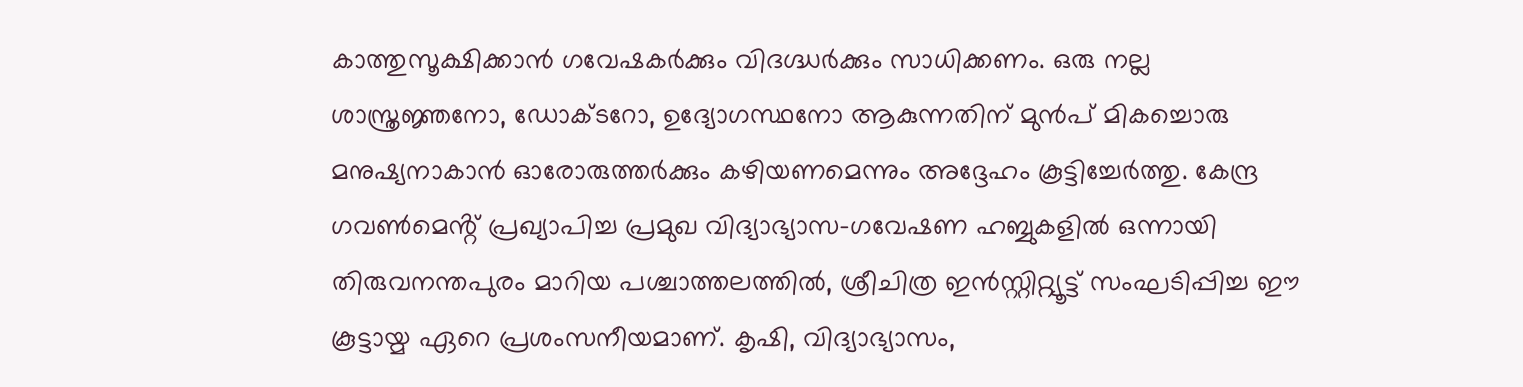കാത്തുസൂക്ഷിക്കാൻ ഗവേഷകർക്കും വിദഗ്ദ്ധർക്കും സാധിക്കണം. ഒരു നല്ല ശാസ്ത്രജ്ഞനോ, ഡോക്ടറോ, ഉദ്യോഗസ്ഥനോ ആകുന്നതിന് മുൻപ് മികച്ചൊരു മനുഷ്യനാകാൻ ഓരോരുത്തർക്കും കഴിയണമെന്നും അദ്ദേഹം കൂട്ടിച്ചേർത്തു. കേന്ദ്ര ഗവൺമെൻ്റ് പ്രഖ്യാപിച്ച പ്രമുഖ വിദ്യാഭ്യാസ-ഗവേഷണ ഹബ്ബുകളിൽ ഒന്നായി തിരുവനന്തപുരം മാറിയ പശ്ചാത്തലത്തിൽ, ശ്രീചിത്ര ഇൻസ്റ്റിറ്റ്യൂട്ട് സംഘടിപ്പിച്ച ഈ കൂട്ടായ്മ ഏറെ പ്രശംസനീയമാണ്. കൃഷി, വിദ്യാഭ്യാസം,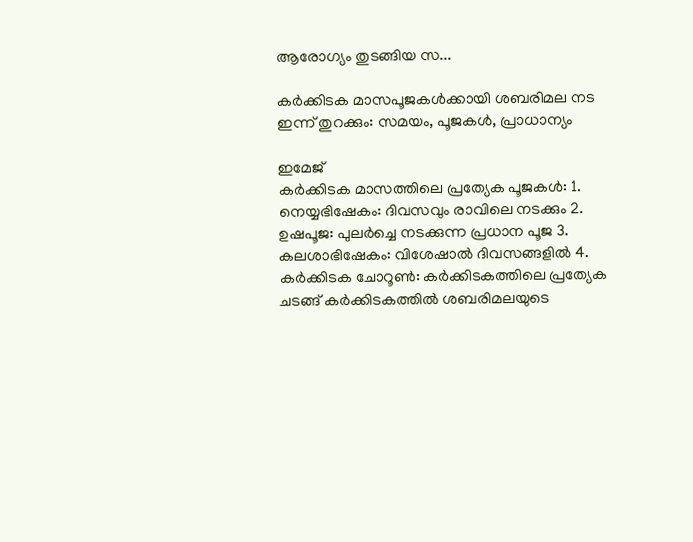ആരോഗ്യം തുടങ്ങിയ സ...

കർക്കിടക മാസപൂജകൾക്കായി ശബരിമല നട ഇന്ന് തുറക്കും: സമയം, പൂജകൾ, പ്രാധാന്യം

ഇമേജ്
കർക്കിടക മാസത്തിലെ പ്രത്യേക പൂജകൾ: 1. നെയ്യഭിഷേകം: ദിവസവും രാവിലെ നടക്കും 2. ഉഷപൂജ: പുലർച്ചെ നടക്കുന്ന പ്രധാന പൂജ 3. കലശാഭിഷേകം: വിശേഷാൽ ദിവസങ്ങളിൽ 4. കർക്കിടക ചോറൂൺ: കർക്കിടകത്തിലെ പ്രത്യേക ചടങ്ങ് കർക്കിടകത്തിൽ ശബരിമലയുടെ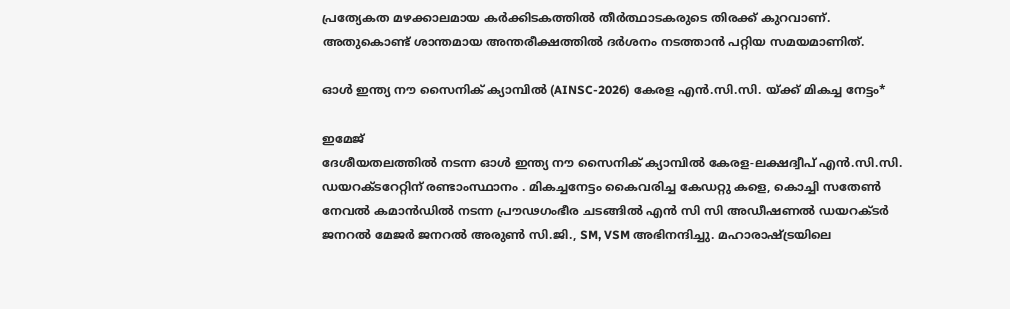പ്രത്യേകത മഴക്കാലമായ കർക്കിടകത്തിൽ തീർത്ഥാടകരുടെ തിരക്ക് കുറവാണ്. അതുകൊണ്ട് ശാന്തമായ അന്തരീക്ഷത്തിൽ ദർശനം നടത്താൻ പറ്റിയ സമയമാണിത്.

ഓൾ ഇന്ത്യ നൗ സൈനിക് ക്യാമ്പിൽ (AINSC-2026) കേരള എൻ.സി.സി. യ്ക്ക് മികച്ച നേട്ടം*

ഇമേജ്
ദേശീയതലത്തിൽ നടന്ന ഓൾ ഇന്ത്യ നൗ സൈനിക് ക്യാമ്പിൽ കേരള-ലക്ഷദ്വീപ് എൻ.സി.സി. ഡയറക്ടറേറ്റിന് രണ്ടാംസ്ഥാനം . മികച്ചനേട്ടം കൈവരിച്ച കേഡറ്റു കളെ, കൊച്ചി സതേൺ നേവൽ കമാൻഡിൽ നടന്ന പ്രൗഢഗംഭീര ചടങ്ങിൽ എൻ സി സി അഡീഷണൽ ഡയറക്ടർ ജനറൽ മേജർ ജനറൽ അരുണ്‍ സി.ജി., SM, VSM അഭിനന്ദിച്ചു. മഹാരാഷ്ട്രയിലെ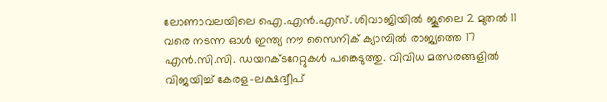ലോണാവലയിലെ ഐ.എൻ.എസ്. ശിവാജിയിൽ ജൂലൈ 2 മുതൽ 11 വരെ നടന്ന ഓൾ ഇന്ത്യ നൗ സൈനിക് ക്യാമ്പിൽ രാജ്യത്തെ 17 എൻ.സി.സി. ഡയറക്ടറേറ്റുകൾ പങ്കെടുത്തു. വിവിധ മത്സരങ്ങളിൽ വിജയിച്ച് കേരള-ലക്ഷദ്വീപ്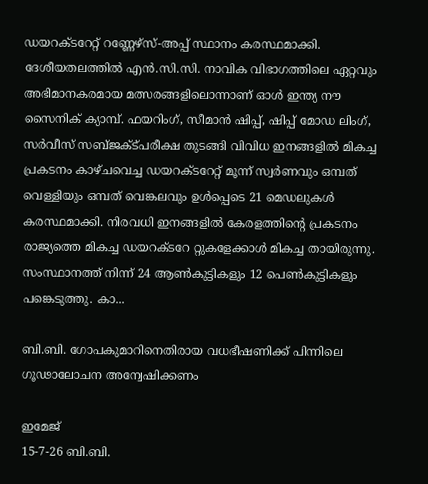ഡയറക്ടറേറ്റ് റണ്ണേഴ്സ്-അപ്പ് സ്ഥാനം കരസ്ഥമാക്കി. ദേശീയതലത്തിൽ എൻ.സി.സി. നാവിക വിഭാഗത്തിലെ ഏറ്റവും അഭിമാനകരമായ മത്സരങ്ങളിലൊന്നാണ് ഓൾ ഇന്ത്യ നൗ സൈനിക് ക്യാമ്പ്. ഫയറിംഗ്, സീമാൻ ഷിപ്പ്, ഷിപ്പ് മോഡ ലിംഗ്, സർവീസ് സബ്ജക്ട്പരീക്ഷ തുടങ്ങി വിവിധ ഇനങ്ങളിൽ മികച്ച പ്രകടനം കാഴ്ചവെച്ച ഡയറക്ടറേറ്റ് മൂന്ന് സ്വർണവും ഒമ്പത് വെള്ളിയും ഒമ്പത് വെങ്കലവും ഉൾപ്പെടെ 21 മെഡലുകൾ കരസ്ഥമാക്കി. നിരവധി ഇനങ്ങളിൽ കേരളത്തിന്റെ പ്രകടനം രാജ്യത്തെ മികച്ച ഡയറക്ടറേ റ്റുകളേക്കാൾ മികച്ച തായിരുന്നു. സംസ്ഥാനത്ത് നിന്ന് 24 ആൺകുട്ടികളും 12 പെൺകുട്ടികളും പങ്കെടുത്തു. കാ...

ബി.ബി. ഗോപകുമാറിനെതിരായ വധഭീഷണിക്ക് പിന്നിലെ ഗൂഢാലോചന അന്വേഷിക്കണം

ഇമേജ്
15-7-26 ബി.ബി.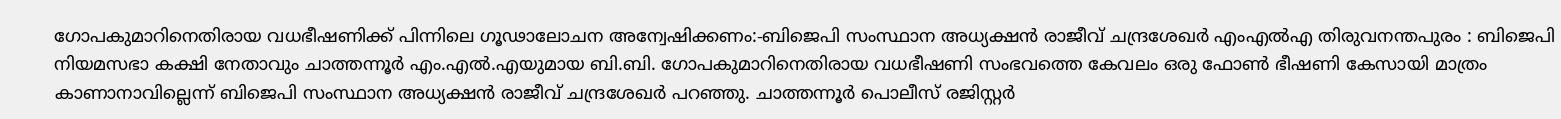ഗോപകുമാറിനെതിരായ വധഭീഷണിക്ക് പിന്നിലെ ഗൂഢാലോചന അന്വേഷിക്കണം:-ബിജെപി സംസ്ഥാന അധ്യക്ഷൻ രാജീവ് ചന്ദ്രശേഖർ എംഎൽഎ തിരുവനന്തപുരം : ബിജെപി നിയമസഭാ കക്ഷി നേതാവും ചാത്തന്നൂർ എം.എൽ.എയുമായ ബി.ബി. ഗോപകുമാറിനെതിരായ വധഭീഷണി സംഭവത്തെ കേവലം ഒരു ഫോൺ ഭീഷണി കേസായി മാത്രം കാണാനാവില്ലെന്ന് ബിജെപി സംസ്ഥാന അധ്യക്ഷൻ രാജീവ് ചന്ദ്രശേഖർ പറഞ്ഞു. ചാത്തന്നൂർ പൊലീസ് രജിസ്റ്റർ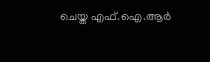ചെയ്ത എഫ്.ഐ.ആർ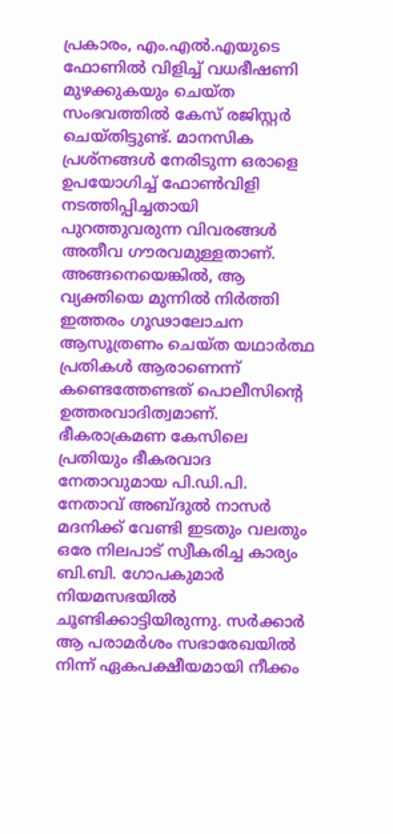പ്രകാരം, എം.എൽ.എയുടെ ഫോണിൽ വിളിച്ച് വധഭീഷണി മുഴക്കുകയും ചെയ്ത സംഭവത്തിൽ കേസ് രജിസ്റ്റർ ചെയ്തിട്ടുണ്ട്. മാനസിക പ്രശ്നങ്ങൾ നേരിടുന്ന ഒരാളെ ഉപയോഗിച്ച് ഫോൺവിളി നടത്തിപ്പിച്ചതായി പുറത്തുവരുന്ന വിവരങ്ങൾ അതീവ ഗൗരവമുള്ളതാണ്. അങ്ങനെയെങ്കിൽ, ആ വ്യക്തിയെ മുന്നിൽ നിർത്തി ഇത്തരം ഗൂഢാലോചന ആസൂത്രണം ചെയ്ത യഥാർത്ഥ പ്രതികൾ ആരാണെന്ന് കണ്ടെത്തേണ്ടത് പൊലീസിന്റെ ഉത്തരവാദിത്വമാണ്. ഭീകരാക്രമണ കേസിലെ പ്രതിയും ഭീകരവാദ നേതാവുമായ പി.ഡി.പി. നേതാവ് അബ്ദുൽ നാസർ മദനിക്ക് വേണ്ടി ഇടതും വലതും ഒരേ നിലപാട് സ്വീകരിച്ച കാര്യം ബി.ബി. ഗോപകുമാർ നിയമസഭയിൽ ചൂണ്ടിക്കാട്ടിയിരുന്നു. സർക്കാർ ആ പരാമർശം സഭാരേഖയിൽ നിന്ന് ഏകപക്ഷീയമായി നീക്കം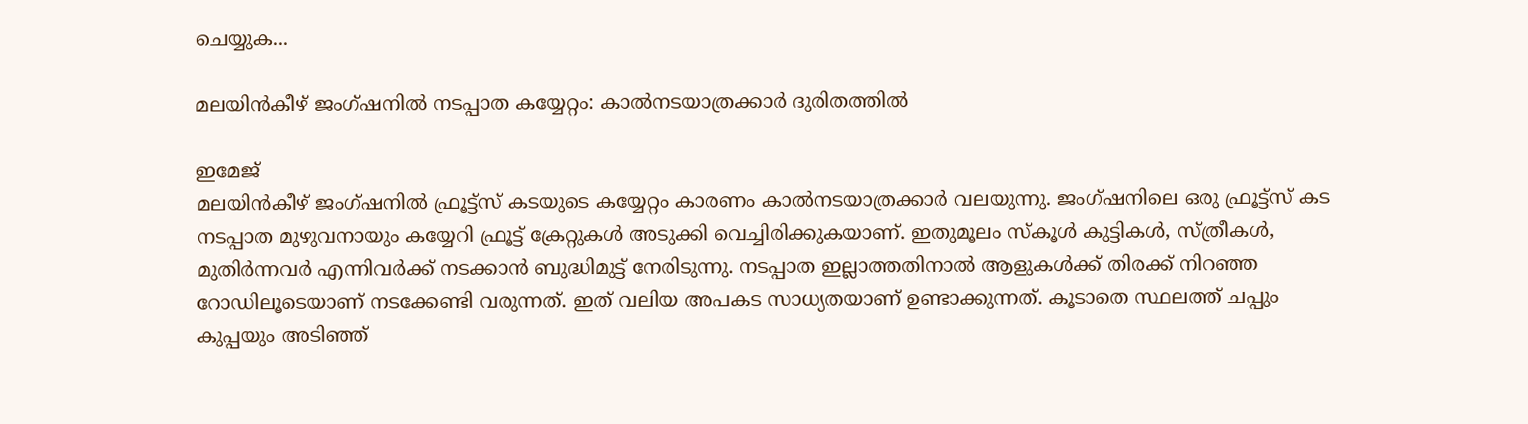ചെയ്യുക...

മലയിൻകീഴ് ജംഗ്ഷനിൽ നടപ്പാത കയ്യേറ്റം: കാൽനടയാത്രക്കാർ ദുരിതത്തിൽ

ഇമേജ്
മലയിൻകീഴ് ജംഗ്ഷനിൽ ഫ്രൂട്ട്സ് കടയുടെ കയ്യേറ്റം കാരണം കാൽനടയാത്രക്കാർ വലയുന്നു. ജംഗ്ഷനിലെ ഒരു ഫ്രൂട്ട്സ് കട നടപ്പാത മുഴുവനായും കയ്യേറി ഫ്രൂട്ട് ക്രേറ്റുകൾ അടുക്കി വെച്ചിരിക്കുകയാണ്. ഇതുമൂലം സ്കൂൾ കുട്ടികൾ, സ്ത്രീകൾ, മുതിർന്നവർ എന്നിവർക്ക് നടക്കാൻ ബുദ്ധിമുട്ട് നേരിടുന്നു. നടപ്പാത ഇല്ലാത്തതിനാൽ ആളുകൾക്ക് തിരക്ക് നിറഞ്ഞ റോഡിലൂടെയാണ് നടക്കേണ്ടി വരുന്നത്. ഇത് വലിയ അപകട സാധ്യതയാണ് ഉണ്ടാക്കുന്നത്. കൂടാതെ സ്ഥലത്ത് ചപ്പും കുപ്പയും അടിഞ്ഞ്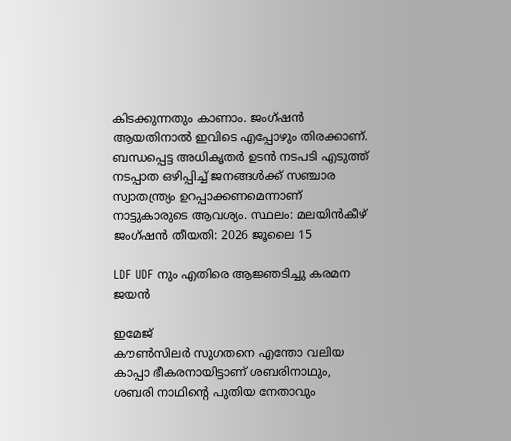കിടക്കുന്നതും കാണാം. ജംഗ്ഷൻ ആയതിനാൽ ഇവിടെ എപ്പോഴും തിരക്കാണ്. ബന്ധപ്പെട്ട അധികൃതർ ഉടൻ നടപടി എടുത്ത് നടപ്പാത ഒഴിപ്പിച്ച് ജനങ്ങൾക്ക് സഞ്ചാര സ്വാതന്ത്ര്യം ഉറപ്പാക്കണമെന്നാണ് നാട്ടുകാരുടെ ആവശ്യം. സ്ഥലം: മലയിൻകീഴ് ജംഗ്ഷൻ തീയതി: 2026 ജൂലൈ 15

LDF UDF നും എതിരെ ആജ്ഞടിച്ചു കരമന ജയൻ

ഇമേജ്
കൗൺസിലർ സുഗതനെ എന്തോ വലിയ കാപ്പാ ഭീകരനായിട്ടാണ് ശബരിനാഥും, ശബരി നാഥിൻ്റെ പുതിയ നേതാവും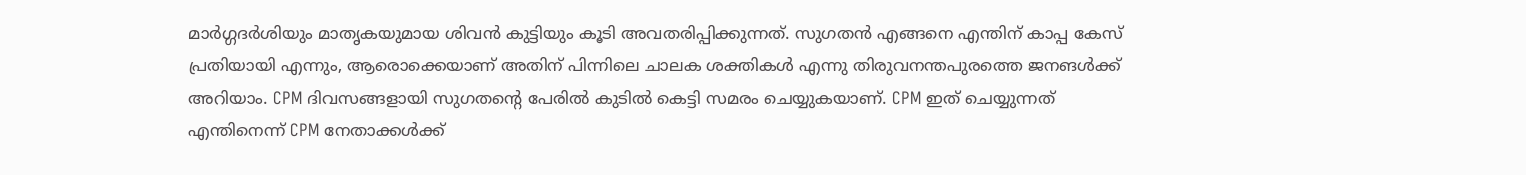മാർഗ്ഗദർശിയും മാതൃകയുമായ ശിവൻ കുട്ടിയും കൂടി അവതരിപ്പിക്കുന്നത്. സുഗതൻ എങ്ങനെ എന്തിന് കാപ്പ കേസ് പ്രതിയായി എന്നും, ആരൊക്കെയാണ് അതിന് പിന്നിലെ ചാലക ശക്തികൾ എന്നു തിരുവനന്തപുരത്തെ ജനങൾക്ക് അറിയാം. CPM ദിവസങ്ങളായി സുഗതൻ്റെ പേരിൽ കുടിൽ കെട്ടി സമരം ചെയ്യുകയാണ്. CPM ഇത് ചെയ്യുന്നത് എന്തിനെന്ന് CPM നേതാക്കൾക്ക്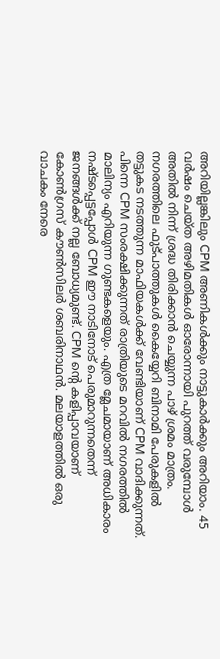അറിയില്ലങ്കിലും CPM അണികൾക്കും നാട്ടുകാർക്കും അറിയാം. 45 വർഷം ചെയ്ത അഴിമതികൾ ഓരോന്നായി പുറത്ത് വരുമ്പോൾ അതിൽ നിന്ന് ശ്രദ്ധ തിരിക്കാൻ ചെയ്യുന്ന പാഴ് ശ്രമം മാത്രം. നഗരത്തിലെ ഫുട്പാത്തുകൾ കൈയ്യേറി ബിനാമി പേരുകളിൽ തട്ടുകട നടത്തുന്ന മാഫിയകൾക്ക് വേണ്ടിയാണ് CPM വാദിക്കുന്നത്. പിന്നെ CPM സംരക്ഷിക്കുന്നത് രാത്രിയുടെ മറവിൽ നഗരത്തിൽ മാലിന്യം എറിയുന്ന ഗുണ്ടകളെയും. എത്ര മ്ലേചമായാണ് അധികാരം നഷ്‌ടപ്പെട്ടപ്പോൾ CPM ഈ നാടിനോട് പെരുമാറുന്നതെന്ന് ജനങ്ങൾക്ക് നല്ല ബോധ്യമുണ്ട്. CPM ൻ്റെ കളിപ്പാവയാണ് കോൺഗ്രസ് കൗൺസിലർ ശബരിനാഥൻ. മലയാളത്തിൽ ഒരു വാചകം നേരെ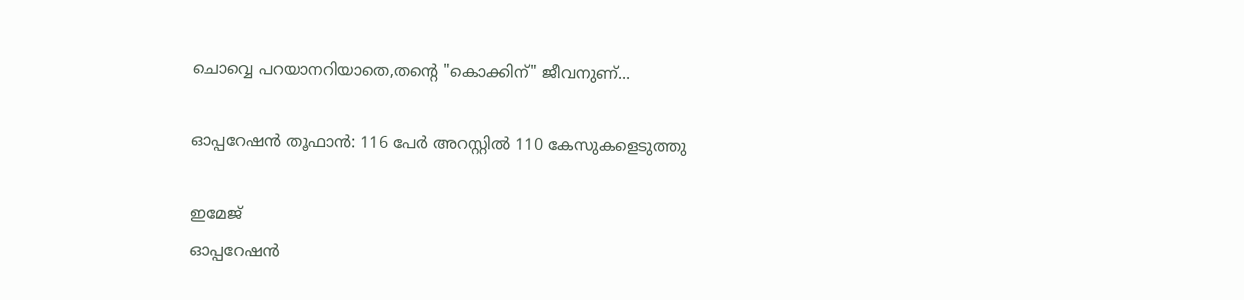ചൊവ്വെ പറയാനറിയാതെ,തൻ്റെ "കൊക്കിന്" ജീവനുണ്...

ഓപ്പറേഷന്‍ തൂഫാന്‍: 116 പേര്‍ അറസ്റ്റില്‍ 110 കേസുകളെടുത്തു

ഇമേജ്
ഓപ്പറേഷന്‍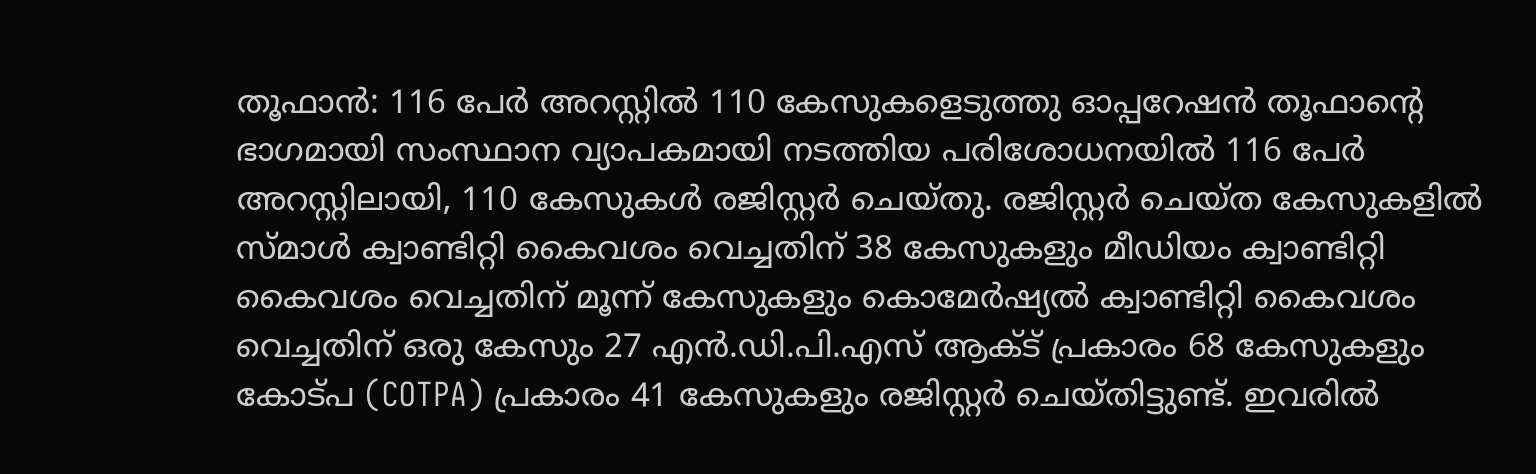തൂഫാന്‍: 116 പേര്‍ അറസ്റ്റില്‍ 110 കേസുകളെടുത്തു ഓപ്പറേഷന്‍ തൂഫാന്‍റെ ഭാഗമായി സംസ്ഥാന വ്യാപകമായി നടത്തിയ പരിശോധനയില്‍ 116 പേര്‍ അറസ്റ്റിലായി, 110 കേസുകള്‍ രജിസ്റ്റര്‍ ചെയ്തു. രജിസ്റ്റര്‍ ചെയ്ത കേസുകളില്‍ സ്മാള്‍ ക്വാണ്ടിറ്റി കൈവശം വെച്ചതിന് 38 കേസുകളും മീഡിയം ക്വാണ്ടിറ്റി കൈവശം വെച്ചതിന് മൂന്ന് കേസുകളും കൊമേര്‍ഷ്യല്‍ ക്വാണ്ടിറ്റി കൈവശം വെച്ചതിന് ഒരു കേസും 27 എന്‍.ഡി.പി.എസ് ആക്ട് പ്രകാരം 68 കേസുകളും കോട്പ (COTPA) പ്രകാരം 41 കേസുകളും രജിസ്റ്റര്‍ ചെയ്തിട്ടുണ്ട്. ഇവരില്‍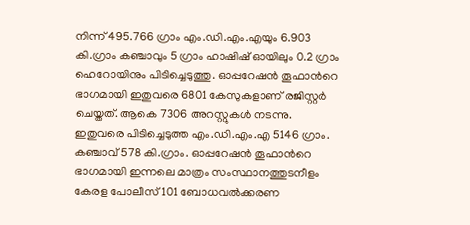നിന്ന് 495.766 ഗ്രാം എം.ഡി.എം.എയും 6.903 കി.ഗ്രാം കഞ്ചാവും 5 ഗ്രാം ഹാഷിഷ് ഓയിലും 0.2 ഗ്രാം ഹെറോയിനും പിടിച്ചെടുത്തു. ഓപ്പറേഷന്‍ തൂഫാന്‍റെ ഭാഗമായി ഇതുവരെ 6801 കേസുകളാണ് രജിസ്റ്റര്‍ ചെയ്തത്. ആകെ 7306 അറസ്റ്റുകള്‍ നടന്നു. ഇതുവരെ പിടിച്ചെടുത്ത എം.ഡി.എം.എ 5146 ഗ്രാം. കഞ്ചാവ് 578 കി.ഗ്രാം. ഓപ്പറേഷന്‍ തൂഫാന്‍റെ ഭാഗമായി ഇന്നലെ മാത്രം സംസ്ഥാനത്തുടനീളം കേരള പോലീസ് 101 ബോധവല്‍ക്കരണ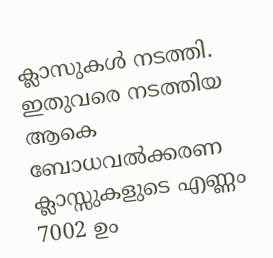ക്ലാസുകള്‍ നടത്തി. ഇതുവരെ നടത്തിയ ആകെ ബോധവല്‍ക്കരണ ക്ലാസ്സുകളുടെ എണ്ണം 7002 ഉം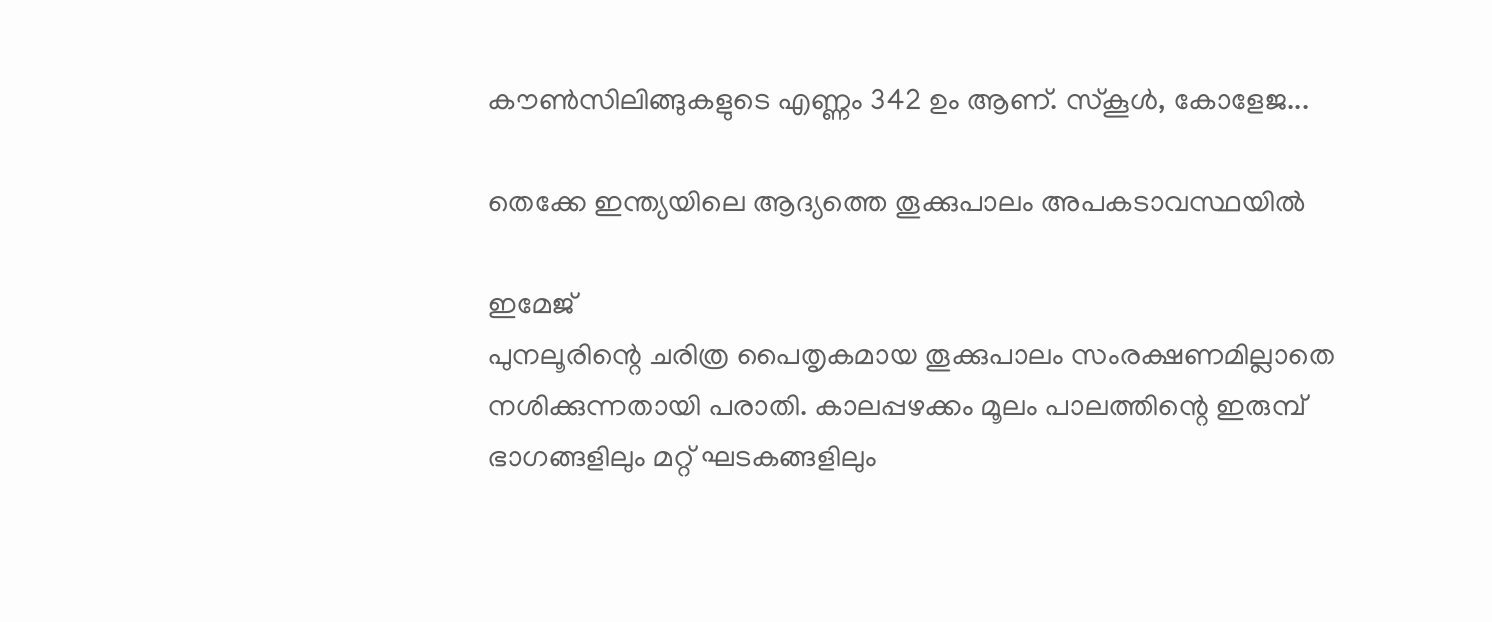കൗണ്‍സിലിങ്ങുകളുടെ എണ്ണം 342 ഉം ആണ്. സ്കൂള്‍, കോളേജ...

തെക്കേ ഇന്ത്യയിലെ ആദ്യത്തെ തൂക്കുപാലം അപകടാവസ്ഥയിൽ

ഇമേജ്
പുനലൂരിന്റെ ചരിത്ര പൈതൃകമായ തൂക്കുപാലം സംരക്ഷണമില്ലാതെ നശിക്കുന്നതായി പരാതി. കാലപ്പഴക്കം മൂലം പാലത്തിന്റെ ഇരുമ്പ് ഭാഗങ്ങളിലും മറ്റ് ഘടകങ്ങളിലും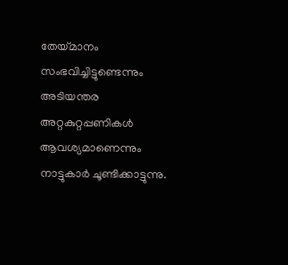തേയ്മാനം സംഭവിച്ചിട്ടുണ്ടെന്നും അടിയന്തര അറ്റകുറ്റപ്പണികൾ ആവശ്യമാണെന്നും നാട്ടുകാർ ചൂണ്ടിക്കാട്ടുന്നു.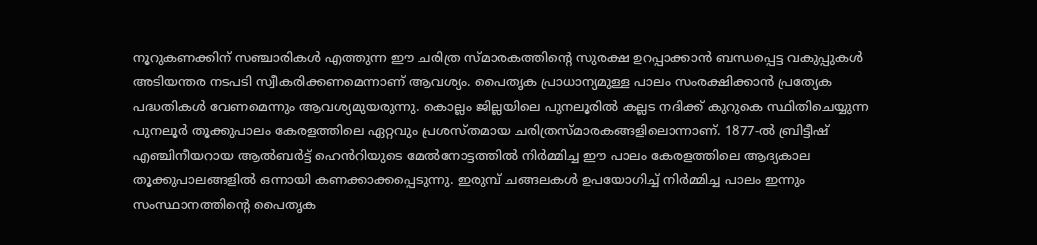നൂറുകണക്കിന് സഞ്ചാരികൾ എത്തുന്ന ഈ ചരിത്ര സ്മാരകത്തിന്റെ സുരക്ഷ ഉറപ്പാക്കാൻ ബന്ധപ്പെട്ട വകുപ്പുകൾ അടിയന്തര നടപടി സ്വീകരിക്കണമെന്നാണ് ആവശ്യം. പൈതൃക പ്രാധാന്യമുള്ള പാലം സംരക്ഷിക്കാൻ പ്രത്യേക പദ്ധതികൾ വേണമെന്നും ആവശ്യമുയരുന്നു. കൊല്ലം ജില്ലയിലെ പുനലൂരിൽ കല്ലട നദിക്ക് കുറുകെ സ്ഥിതിചെയ്യുന്ന പുനലൂർ തൂക്കുപാലം കേരളത്തിലെ ഏറ്റവും പ്രശസ്തമായ ചരിത്രസ്മാരകങ്ങളിലൊന്നാണ്. 1877-ൽ ബ്രിട്ടീഷ് എഞ്ചിനീയറായ ആൽബർട്ട് ഹെൻറിയുടെ മേൽനോട്ടത്തിൽ നിർമ്മിച്ച ഈ പാലം കേരളത്തിലെ ആദ്യകാല തൂക്കുപാലങ്ങളിൽ ഒന്നായി കണക്കാക്കപ്പെടുന്നു. ഇരുമ്പ് ചങ്ങലകൾ ഉപയോഗിച്ച് നിർമ്മിച്ച പാലം ഇന്നും സംസ്ഥാനത്തിന്റെ പൈതൃക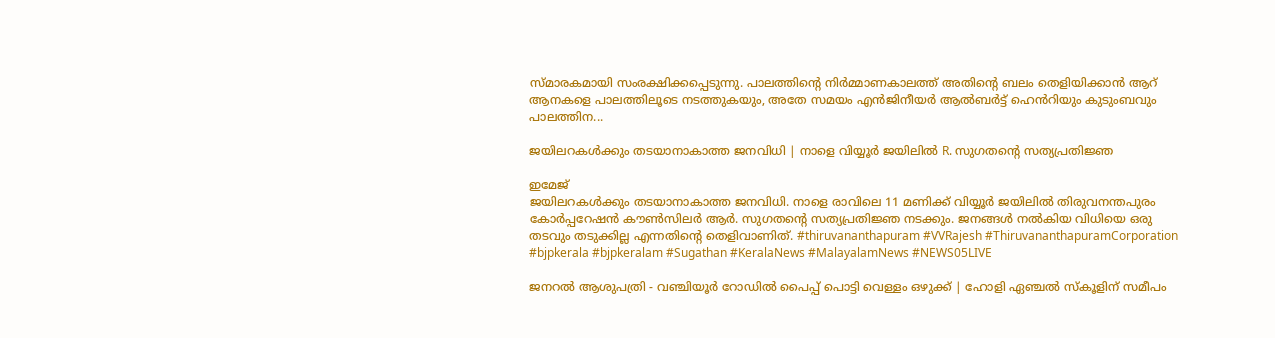സ്മാരകമായി സംരക്ഷിക്കപ്പെടുന്നു. പാലത്തിന്റെ നിർമ്മാണകാലത്ത് അതിന്റെ ബലം തെളിയിക്കാൻ ആറ് ആനകളെ പാലത്തിലൂടെ നടത്തുകയും, അതേ സമയം എൻജിനീയർ ആൽബർട്ട് ഹെൻറിയും കുടുംബവും പാലത്തിന...

ജയിലറകൾക്കും തടയാനാകാത്ത ജനവിധി | നാളെ വിയ്യൂർ ജയിലിൽ R. സുഗതന്റെ സത്യപ്രതിജ്ഞ

ഇമേജ്
ജയിലറകൾക്കും തടയാനാകാത്ത ജനവിധി. നാളെ രാവിലെ 11 മണിക്ക് വിയ്യൂർ ജയിലിൽ തിരുവനന്തപുരം കോർപ്പറേഷൻ കൗൺസിലർ ആർ. സുഗതന്റെ സത്യപ്രതിജ്ഞ നടക്കും. ജനങ്ങൾ നൽകിയ വിധിയെ ഒരു തടവും തടുക്കില്ല എന്നതിന്റെ തെളിവാണിത്. #thiruvananthapuram #VVRajesh #ThiruvananthapuramCorporation #bjpkerala #bjpkeralam #Sugathan #KeralaNews #MalayalamNews #NEWS05LIVE

ജനറൽ ആശുപത്രി - വഞ്ചിയൂർ റോഡിൽ പൈപ്പ് പൊട്ടി വെള്ളം ഒഴുക്ക് | ഹോളി ഏഞ്ചൽ സ്കൂളിന് സമീപം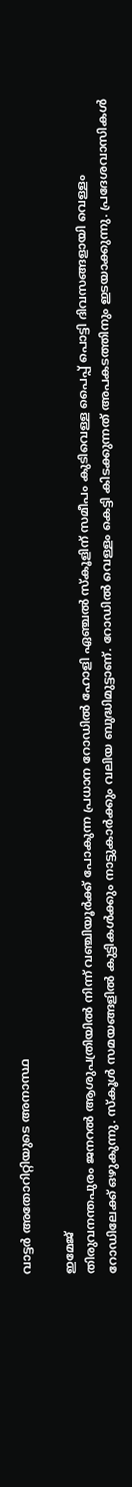വാട്ടർ അതോറിറ്റിയുടെ അനാസ്ഥ

ഇമേജ്
തിരുവനന്തപുരം ജനറൽ ആശുപത്രിയിൽ നിന്ന് വഞ്ചിയൂർക്ക് പോകുന്ന പ്രധാന റോഡിൽ ഹോളി ഏഞ്ചൽ സ്‌കൂളിന് സമീപം കുടിവെള്ള പൈപ്പ് പൊട്ടി ദിവസങ്ങളായി വെള്ളം റോഡിലേക്ക് ഒഴുകുന്നു. സ്കൂ‌ൾ സമയങ്ങളിൽ കുട്ടികൾക്കും നാട്ടുകാർക്കും വലിയ ബുദ്ധിമുട്ടാണ്. റോഡിൽ വെള്ളം കെട്ടി കിടക്കുന്നത് അപകടത്തിനും ഇടയാക്കുന്നു. പ്രദേശവാസികൾ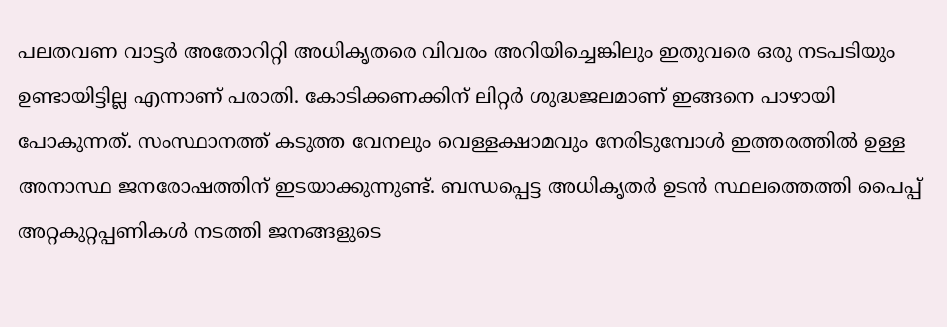പലതവണ വാട്ടർ അതോറിറ്റി അധികൃതരെ വിവരം അറിയിച്ചെങ്കിലും ഇതുവരെ ഒരു നടപടിയും ഉണ്ടായിട്ടില്ല എന്നാണ് പരാതി. കോടിക്കണക്കിന് ലിറ്റർ ശുദ്ധജലമാണ് ഇങ്ങനെ പാഴായി പോകുന്നത്. സംസ്ഥാനത്ത് കടുത്ത വേനലും വെള്ളക്ഷാമവും നേരിടുമ്പോൾ ഇത്തരത്തിൽ ഉള്ള അനാസ്ഥ ജനരോഷത്തിന് ഇടയാക്കുന്നുണ്ട്. ബന്ധപ്പെട്ട അധികൃതർ ഉടൻ സ്ഥലത്തെത്തി പൈപ്പ് അറ്റകുറ്റപ്പണികൾ നടത്തി ജനങ്ങളുടെ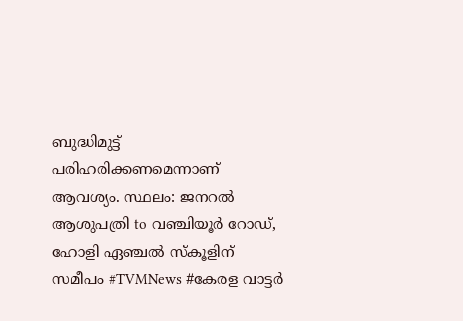ബുദ്ധിമുട്ട് പരിഹരിക്കണമെന്നാണ് ആവശ്യം. സ്ഥലം: ജനറൽ ആശുപത്രി to വഞ്ചിയൂർ റോഡ്, ഹോളി ഏഞ്ചൽ സ്‌കൂളിന് സമീപം #TVMNews #കേരള വാട്ടർ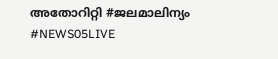അതോറിറ്റി #ജലമാലിന്യം #NEWS05LIVE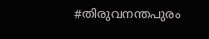#തിരുവനന്തപുരം